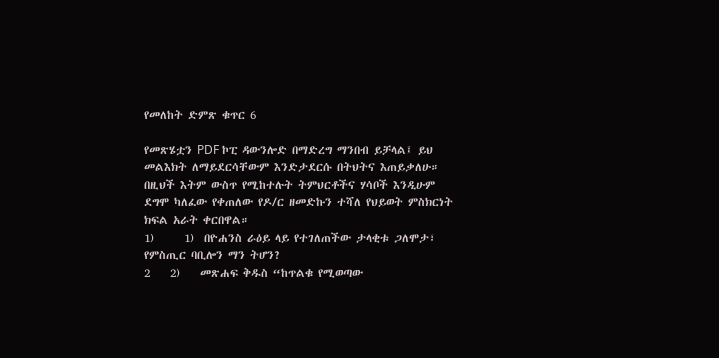የመለከት ድምጽ ቁጥር 6

የመጽሄቷን PDF ኮፒ ዳውንሎድ በማድረግ ማንበብ ይቻላል፤ ይህ መልእክት ለማይደርሳቸውም እንድታደርሱ በትህትና እጠይቃለሁ።
በዚህች እትም ውስጥ የሚከተሉት ትምህርቶችና ሃሳቦች እንዲሁም
ደግሞ ካለፈው የቀጠለው የዶ/ር ዘመድኩን ተሻለ የህይወት ምስክርነት ክፍል አራት ቀርበዋል።
1)      1)  በዮሐንስ ራዕይ ላይ የተገለጠችው ታላቂቱ ጋለሞታ፣ የምስጢር ባቢሎን ማን ትሆን?
2    2)    መጽሐፍ ቅዱስ “ከጥልቁ የሚወጣው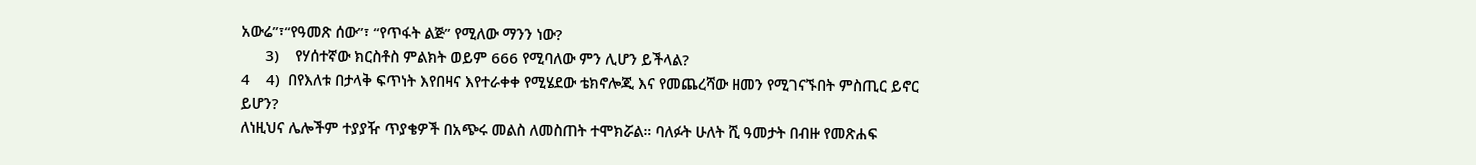አውሬ”፣“የዓመጽ ሰው”፣ “የጥፋት ልጅ” የሚለው ማንን ነው?
      3)    የሃሰተኛው ክርስቶስ ምልክት ወይም 666 የሚባለው ምን ሊሆን ይችላል?
4    4)  በየእለቱ በታላቅ ፍጥነት እየበዛና እየተራቀቀ የሚሄደው ቴክኖሎጂ እና የመጨረሻው ዘመን የሚገናኙበት ምስጢር ይኖር ይሆን?
ለነዚህና ሌሎችም ተያያዥ ጥያቄዎች በአጭሩ መልስ ለመስጠት ተሞክሯል። ባለፉት ሁለት ሺ ዓመታት በብዙ የመጽሐፍ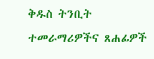ቅዱስ ትንቢት ተመራማሪዎችና ጸሐፊዎች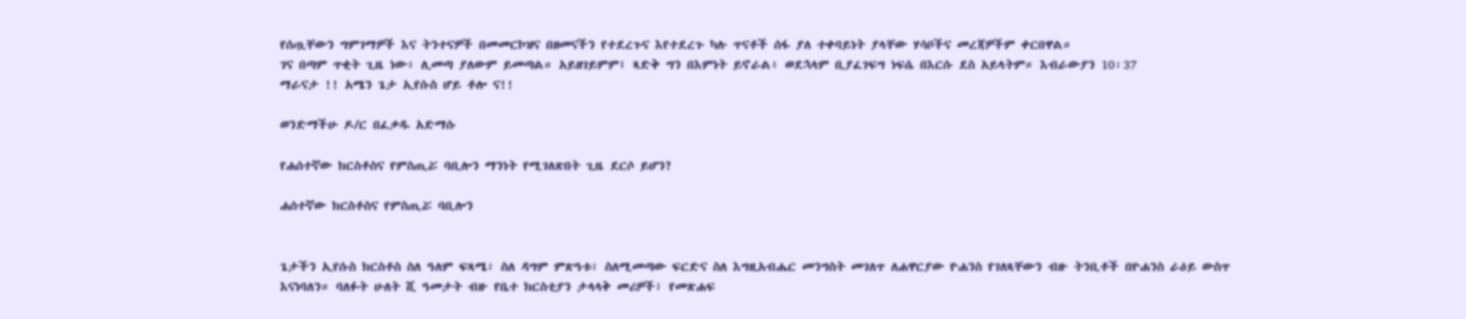የሰጧቸውን ግምገማዎች እና ትንተናዎች በመመርኮዝና በዘመናችን የተደረጉና እየተደረጉ ካሉ ጥናቶች ሰፋ ያለ ተቀባይነት ያላቸው ሃሳቦችና መረጃዎችም ቀርበዋል።
ገና በጣም ጥቂት ጊዜ ነው፥ ሊመጣ ያለውም ይመጣል። አይዘገይምም፤ ጻድቅ ግን በእምነት ይኖራል፥ ወደኋላም ቢያፈገፍግ ነፍሴ በእርሱ ደስ አይላትም። እብራውያን 10፡37
ማራናታ !! አሜን ጌታ ኢየሱስ ሆይ ቶሎ ና!!

ወንድማችሁ ዶ/ር በፈቃዱ አድማሱ

የሐሰተኛው ክርስቶስና የምስጢሯ ባቢሎን ማንነት የሚገለጽበት ጊዜ ደርሶ ይሆን?

ሐሰተኛው ክርስቶስና የምስጢሯ ባቢሎን


ጌታችን ኢየሱስ ክርስቶስ ስለ ዓለም ፍጻሜ፣ ስለ ዳግም ምጽዓቱ፣ ስለሚመጣው ፍርድና ስለ እግዚአብሔር መንግስት መገለጥ ለሐዋርያው ዮሐንስ የገለጻቸውን ብዙ ትንቢቶች በዮሐንስ ራዕይ ውስጥ እናነባለን። ባለፉት ሁለት ሺ ዓመታት ብዙ የቤተ ክርስቲያን ታላላቅ መሪዎች፣ የመጽሐፍ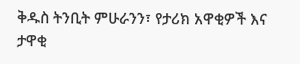ቅዱስ ትንቢት ምሁራንን፣ የታሪክ አዋቂዎች እና ታዋቂ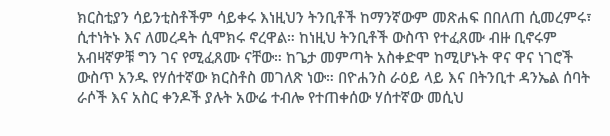ክርስቲያን ሳይንቲስቶችም ሳይቀሩ እነዚህን ትንቢቶች ከማንኛውም መጽሐፍ በበለጠ ሲመረምሩ፣ ሲተነትኑ እና ለመረዳት ሲሞክሩ ኖረዋል። ከነዚህ ትንቢቶች ውስጥ የተፈጸሙ ብዙ ቢኖሩም አብዛኛዎቹ ግን ገና የሚፈጸሙ ናቸው። ከጌታ መምጣት አስቀድሞ ከሚሆኑት ዋና ዋና ነገሮች ውስጥ አንዱ የሃሰተኛው ክርስቶስ መገለጽ ነው። በዮሐንስ ራዕይ ላይ እና በትንቢተ ዳንኤል ሰባት ራሶች እና አስር ቀንዶች ያሉት አውሬ ተብሎ የተጠቀሰው ሃሰተኛው መሲህ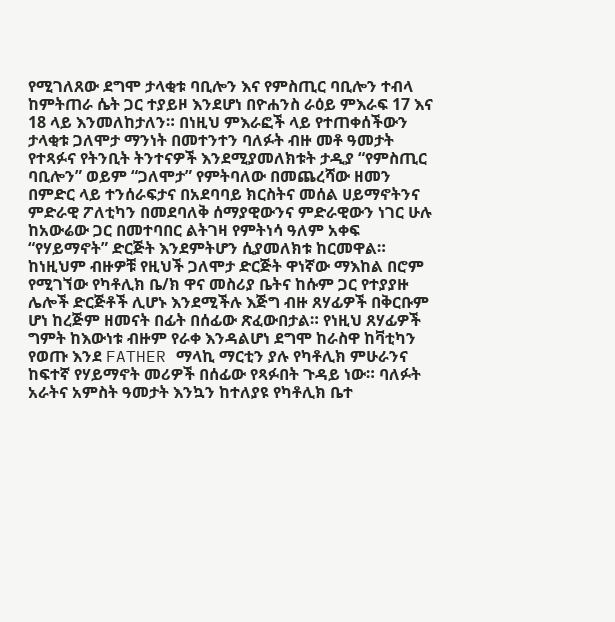የሚገለጸው ደግሞ ታላቂቱ ባቢሎን እና የምስጢር ባቢሎን ተብላ ከምትጠራ ሴት ጋር ተያይዞ እንደሆነ በዮሐንስ ራዕይ ምእራፍ 17 እና 18 ላይ እንመለከታለን። በነዚህ ምእራፎች ላይ የተጠቀሰችውን ታላቂቱ ጋለሞታ ማንነት በመተንተን ባለፉት ብዙ መቶ ዓመታት የተጻፉና የትንቢት ትንተናዎች እንደሚያመለክቱት ታዲያ “የምስጢር ባቢሎን” ወይም “ጋለሞታ” የምትባለው በመጨረሻው ዘመን በምድር ላይ ተንሰራፍታና በአደባባይ ክርስትና መሰል ሀይማኖትንና ምድራዊ ፖለቲካን በመደባለቅ ሰማያዊውንና ምድራዊውን ነገር ሁሉ ከአውሬው ጋር በመተባበር ልትገዛ የምትነሳ ዓለም አቀፍ “የሃይማኖት” ድርጅት እንደምትሆን ሲያመለክቱ ከርመዋል። ከነዚህም ብዙዎቹ የዚህች ጋለሞታ ድርጅት ዋነኛው ማእከል በሮም የሚገኘው የካቶሊክ ቤ/ክ ዋና መስሪያ ቤትና ከሱም ጋር የተያያዙ ሌሎች ድርጅቶች ሊሆኑ እንደሚችሉ እጅግ ብዙ ጸሃፊዎች በቅርቡም ሆነ ከረጅም ዘመናት በፊት በሰፊው ጽፈውበታል። የነዚህ ጸሃፊዎች ግምት ከእውነቱ ብዙም የራቀ እንዳልሆነ ደግሞ ከራስዋ ከቫቲካን የወጡ እንደ FATHER ማላኪ ማርቲን ያሉ የካቶሊክ ምሁራንና ከፍተኛ የሃይማኖት መሪዎች በሰፊው የጻፉበት ጉዳይ ነው። ባለፉት አራትና አምስት ዓመታት እንኳን ከተለያዩ የካቶሊክ ቤተ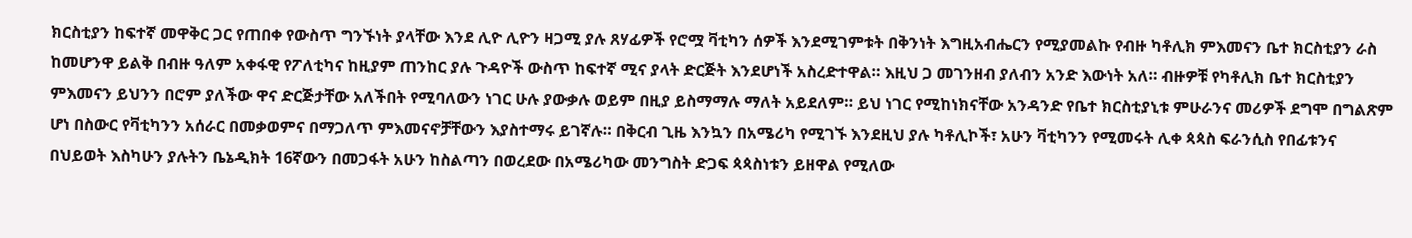ክርስቲያን ከፍተኛ መዋቅር ጋር የጠበቀ የውስጥ ግንኙነት ያላቸው እንደ ሊዮ ሊዮን ዛጋሚ ያሉ ጸሃፊዎች የሮሟ ቫቲካን ሰዎች እንደሚገምቱት በቅንነት እግዚአብሔርን የሚያመልኩ የብዙ ካቶሊክ ምእመናን ቤተ ክርስቲያን ራስ ከመሆንዋ ይልቅ በብዙ ዓለም አቀፋዊ የፖለቲካና ከዚያም ጠንከር ያሉ ጉዳዮች ውስጥ ከፍተኛ ሚና ያላት ድርጅት እንደሆነች አስረድተዋል። እዚህ ጋ መገንዘብ ያለብን አንድ እውነት አለ። ብዙዎቹ የካቶሊክ ቤተ ክርስቲያን ምእመናን ይህንን በሮም ያለችው ዋና ድርጅታቸው አለችበት የሚባለውን ነገር ሁሉ ያውቃሉ ወይም በዚያ ይስማማሉ ማለት አይደለም። ይህ ነገር የሚከነክናቸው አንዳንድ የቤተ ክርስቲያኒቱ ምሁራንና መሪዎች ደግሞ በግልጽም ሆነ በስውር የቫቲካንን አሰራር በመቃወምና በማጋለጥ ምእመናኖቻቸውን እያስተማሩ ይገኛሉ። በቅርብ ጊዜ እንኳን በአሜሪካ የሚገኙ እንደዚህ ያሉ ካቶሊኮች፣ አሁን ቫቲካንን የሚመሩት ሊቀ ጳጳስ ፍራንሲስ የበፊቱንና በህይወት እስካሁን ያሉትን ቤኔዲክት 16ኛውን በመጋፋት አሁን ከስልጣን በወረደው በአሜሪካው መንግስት ድጋፍ ጳጳስነቱን ይዘዋል የሚለው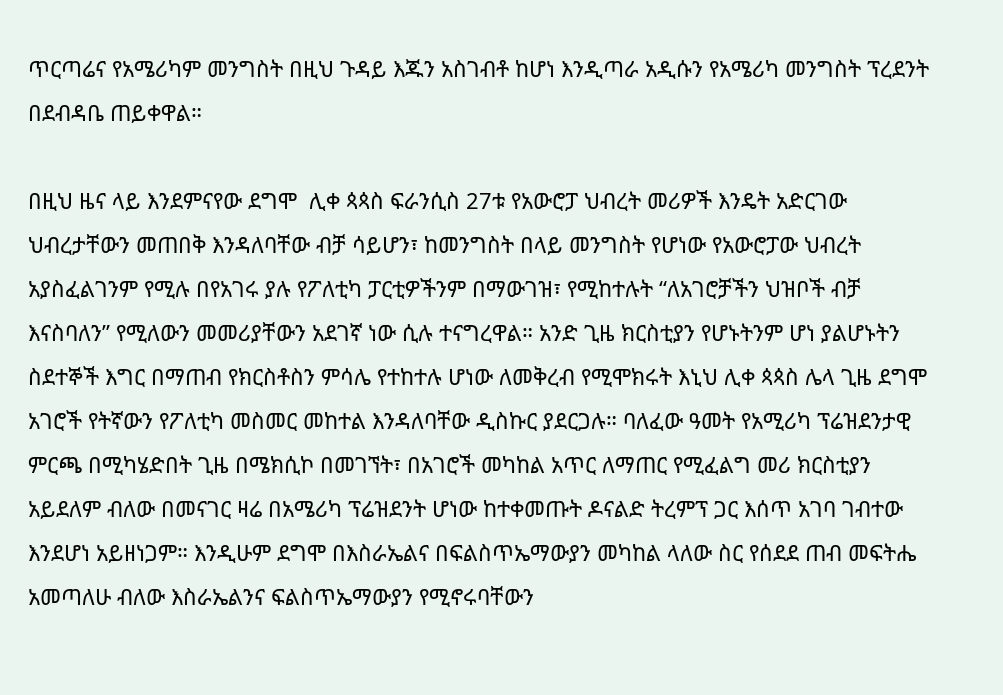ጥርጣሬና የአሜሪካም መንግስት በዚህ ጉዳይ እጁን አስገብቶ ከሆነ እንዲጣራ አዲሱን የአሜሪካ መንግስት ፕረደንት በደብዳቤ ጠይቀዋል።

በዚህ ዜና ላይ እንደምናየው ደግሞ  ሊቀ ጳጳስ ፍራንሲስ 27ቱ የአውሮፓ ህብረት መሪዎች እንዴት አድርገው ህብረታቸውን መጠበቅ እንዳለባቸው ብቻ ሳይሆን፣ ከመንግስት በላይ መንግስት የሆነው የአውሮፓው ህብረት አያስፈልገንም የሚሉ በየአገሩ ያሉ የፖለቲካ ፓርቲዎችንም በማውገዝ፣ የሚከተሉት “ለአገሮቻችን ህዝቦች ብቻ እናስባለን” የሚለውን መመሪያቸውን አደገኛ ነው ሲሉ ተናግረዋል። አንድ ጊዜ ክርስቲያን የሆኑትንም ሆነ ያልሆኑትን ስደተኞች እግር በማጠብ የክርስቶስን ምሳሌ የተከተሉ ሆነው ለመቅረብ የሚሞክሩት እኒህ ሊቀ ጳጳስ ሌላ ጊዜ ደግሞ አገሮች የትኛውን የፖለቲካ መስመር መከተል እንዳለባቸው ዲስኩር ያደርጋሉ። ባለፈው ዓመት የአሚሪካ ፕሬዝደንታዊ ምርጫ በሚካሄድበት ጊዜ በሜክሲኮ በመገኘት፣ በአገሮች መካከል አጥር ለማጠር የሚፈልግ መሪ ክርስቲያን አይደለም ብለው በመናገር ዛሬ በአሜሪካ ፕሬዝደንት ሆነው ከተቀመጡት ዶናልድ ትረምፕ ጋር እሰጥ አገባ ገብተው እንደሆነ አይዘነጋም። እንዲሁም ደግሞ በእስራኤልና በፍልስጥኤማውያን መካከል ላለው ስር የሰደደ ጠብ መፍትሔ አመጣለሁ ብለው እስራኤልንና ፍልስጥኤማውያን የሚኖሩባቸውን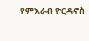የምእራብ ዮርዳኖስ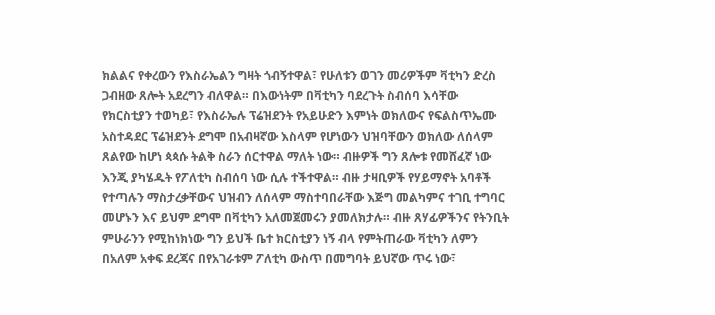ክልልና የቀረውን የእስራኤልን ግዛት ጎብኝተዋል፣ የሁለቱን ወገን መሪዎችም ቫቲካን ድረስ ጋብዘው ጸሎት አደረግን ብለዋል። በእውነትም በቫቲካን ባደረጉት ስብሰባ እሳቸው የክርስቲያን ተወካይ፣ የእስራኤሉ ፕሬዝደንት የአይሁድን እምነት ወክለውና የፍልስጥኤሙ አስተዳደር ፕሬዝደንት ደግሞ በአብዛኛው እስላም የሆነውን ህዝባቸውን ወክለው ለሰላም ጸልየው ከሆነ ጳጳሱ ትልቅ ስራን ሰርተዋል ማለት ነው። ብዙዎች ግን ጸሎቱ የመሸፈኛ ነው እንጂ ያካሄዱት የፖለቲካ ስብሰባ ነው ሲሉ ተችተዋል። ብዙ ታዛቢዎች የሃይማኖት አባቶች የተጣሉን ማስታረቃቸውና ህዝብን ለሰላም ማስተባበራቸው እጅግ መልካምና ተገቢ ተግባር መሆኑን እና ይህም ደግሞ በቫቲካን አለመጀመሩን ያመለክታሉ። ብዙ ጸሃፊዎችንና የትንቢት ምሁራንን የሚከነክነው ግን ይህች ቤተ ክርስቲያን ነኝ ብላ የምትጠራው ቫቲካን ለምን በአለም አቀፍ ደረጃና በየአገራቱም ፖለቲካ ውስጥ በመግባት ይህኛው ጥሩ ነው፣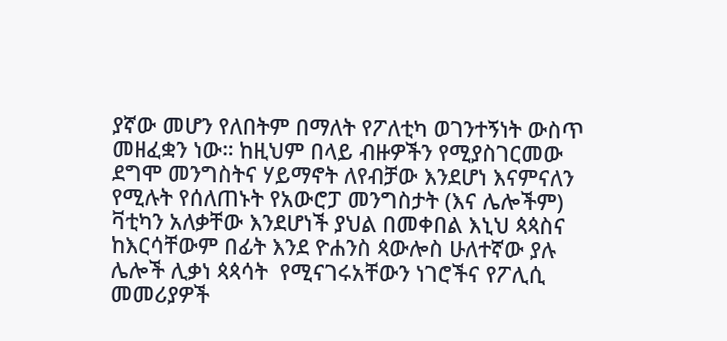ያኛው መሆን የለበትም በማለት የፖለቲካ ወገንተኝነት ውስጥ መዘፈቋን ነው። ከዚህም በላይ ብዙዎችን የሚያስገርመው ደግሞ መንግስትና ሃይማኖት ለየብቻው እንደሆነ እናምናለን የሚሉት የሰለጠኑት የአውሮፓ መንግስታት (እና ሌሎችም) ቫቲካን አለቃቸው እንደሆነች ያህል በመቀበል እኒህ ጳጳስና ከእርሳቸውም በፊት እንደ ዮሐንስ ጳውሎስ ሁለተኛው ያሉ ሌሎች ሊቃነ ጳጳሳት  የሚናገሩአቸውን ነገሮችና የፖሊሲ መመሪያዎች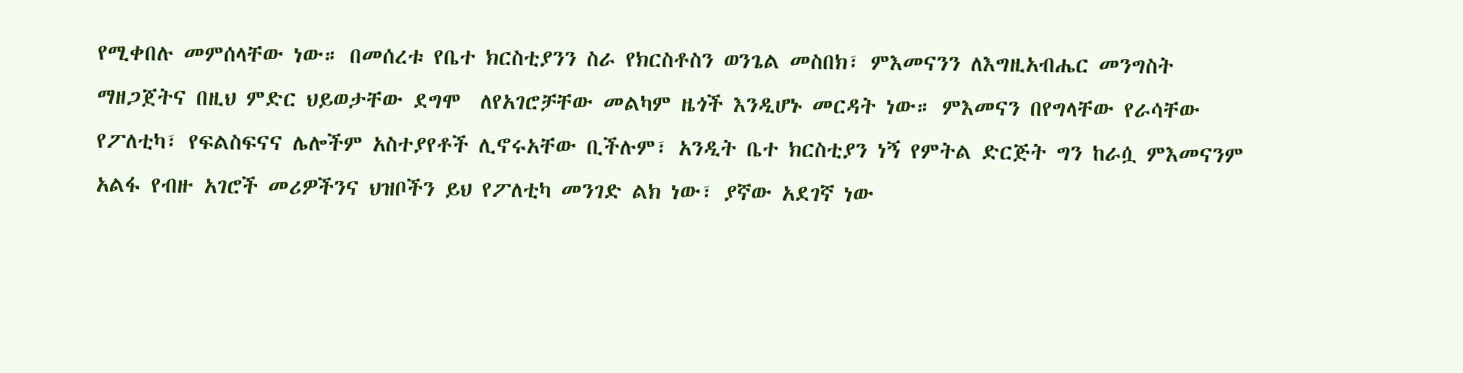የሚቀበሉ መምሰላቸው ነው። በመሰረቱ የቤተ ክርስቲያንን ስራ የክርስቶስን ወንጌል መስበክ፣ ምእመናንን ለእግዚአብሔር መንግስት ማዘጋጀትና በዚህ ምድር ህይወታቸው ደግሞ  ለየአገሮቻቸው መልካም ዜጎች እንዲሆኑ መርዳት ነው። ምእመናን በየግላቸው የራሳቸው የፖለቲካ፣ የፍልስፍናና ሌሎችም አስተያየቶች ሊኖሩአቸው ቢችሉም፣ አንዲት ቤተ ክርስቲያን ነኝ የምትል ድርጅት ግን ከራሷ ምእመናንም አልፋ የብዙ አገሮች መሪዎችንና ህዝቦችን ይህ የፖለቲካ መንገድ ልክ ነው፣ ያኛው አደገኛ ነው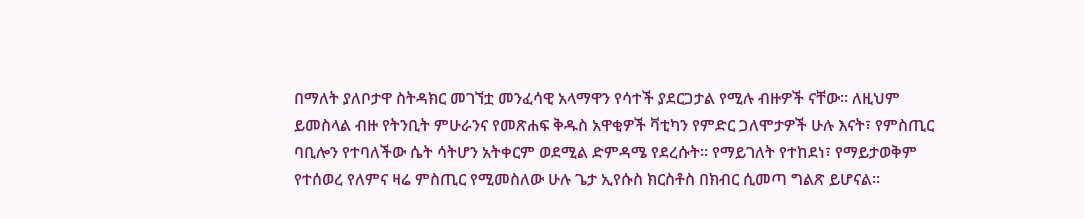በማለት ያለቦታዋ ስትዳክር መገኘቷ መንፈሳዊ አላማዋን የሳተች ያደርጋታል የሚሉ ብዙዎች ናቸው። ለዚህም ይመስላል ብዙ የትንቢት ምሁራንና የመጽሐፍ ቅዱስ አዋቂዎች ቫቲካን የምድር ጋለሞታዎች ሁሉ እናት፣ የምስጢር ባቢሎን የተባለችው ሴት ሳትሆን አትቀርም ወደሚል ድምዳሜ የደረሱት። የማይገለት የተከደነ፣ የማይታወቅም የተሰወረ የለምና ዛሬ ምስጢር የሚመስለው ሁሉ ጌታ ኢየሱስ ክርስቶስ በክብር ሲመጣ ግልጽ ይሆናል።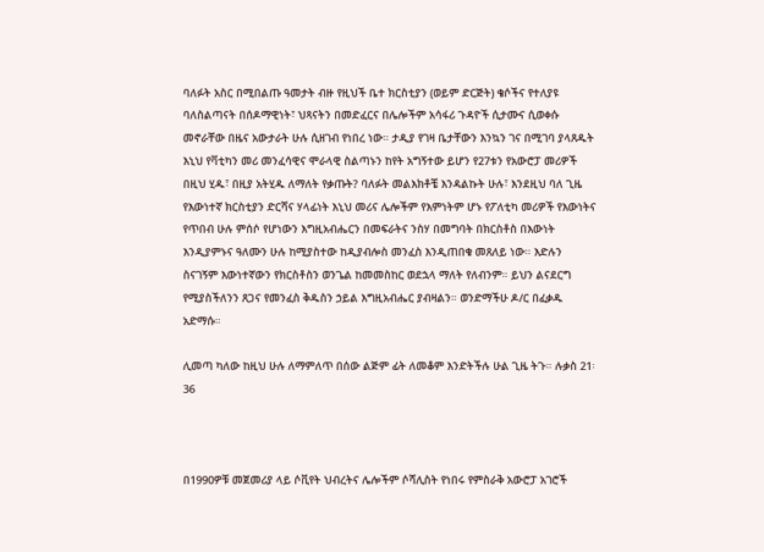ባለፉት አስር በሚበልጡ ዓመታት ብዙ የዚህች ቤተ ክርስቲያን (ወይም ድርጅት) ቄሶችና የተለያዩ ባለስልጣናት በሰዶማዊነት፣ ህጻናትን በመድፈርና በሌሎችም አሳፋሪ ጉዳዮች ሲታሙና ሲወቀሱ መኖራቸው በዜና አውታራት ሁሉ ሲዘገብ የነበረ ነው። ታዲያ የገዛ ቤታቸውን እንኳን ገና በሚገባ ያላጸዱት እኒህ የቫቲካን መሪ መንፈሳዊና ሞራላዊ ስልጣኑን ከየት አግኝተው ይሆን የ27ቱን የአውሮፓ መሪዎች በዚህ ሂዱ፣ በዚያ አትሂዱ ለማለት የቃጡት? ባለፉት መልእክቶቼ እንዳልኩት ሁሉ፣ እንደዚህ ባለ ጊዜ የእውነተኛ ክርስቲያን ድርሻና ሃላፊነት እኒህ መሪና ሌሎችም የእምነትም ሆኑ የፖለቲካ መሪዎች የእውነትና የጥበብ ሁሉ ምሰሶ የሆነውን እግዚአብሔርን በመፍራትና ንስሃ በመግባት በክርስቶስ በእውነት እንዲያምኑና ዓለሙን ሁሉ ከሚያስተው ከዲያብሎስ መንፈስ እንዲጠበቁ መጸለይ ነው። እድሉን ስናገኝም እውነተኛውን የክርስቶስን ወንጌል ከመመስከር ወደኋላ ማለት የለብንም። ይህን ልናደርግ የሚያስችለንን ጸጋና የመንፈስ ቅዱስን ኃይል እግዚአብሔር ያብዛልን። ወንድማችሁ ዶ/ር በፈቃዱ አድማሱ።

ሊመጣ ካለው ከዚህ ሁሉ ለማምለጥ በሰው ልጅም ፊት ለመቆም እንድትችሉ ሁል ጊዜ ትጉ። ሉቃስ 21፡36



በ1990ዎቹ መጀመሪያ ላይ ሶቪየት ህብረትና ሌሎችም ሶሻሊስት የነበሩ የምስራቅ አውሮፓ አገሮች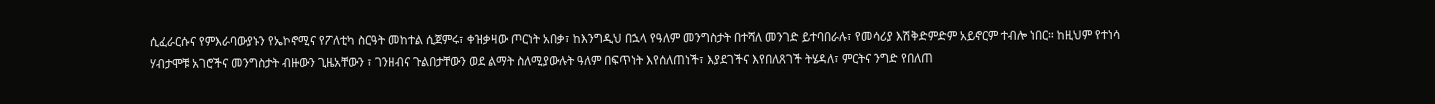ሲፈራርሱና የምእራባውያኑን የኤኮኖሚና የፖለቲካ ስርዓት መከተል ሲጀምሩ፣ ቀዝቃዛው ጦርነት አበቃ፣ ከእንግዲህ በኋላ የዓለም መንግስታት በተሻለ መንገድ ይተባበራሉ፣ የመሳሪያ እሽቅድምድም አይኖርም ተብሎ ነበር። ከዚህም የተነሳ ሃብታሞቹ አገሮችና መንግስታት ብዙውን ጊዜአቸውን ፣ ገንዘብና ጉልበታቸውን ወደ ልማት ስለሚያውሉት ዓለም በፍጥነት እየሰለጠነች፣ እያደገችና እየበለጸገች ትሄዳለ፣ ምርትና ንግድ የበለጠ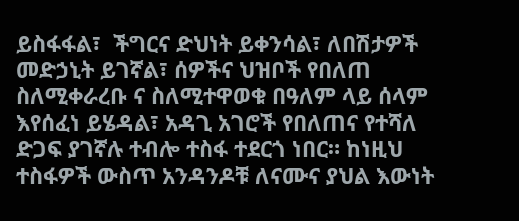ይስፋፋል፣  ችግርና ድህነት ይቀንሳል፣ ለበሽታዎች መድኃኒት ይገኛል፣ ሰዎችና ህዝቦች የበለጠ ስለሚቀራረቡ ና ስለሚተዋወቁ በዓለም ላይ ሰላም እየሰፈነ ይሄዳል፣ አዳጊ አገሮች የበለጠና የተሻለ ድጋፍ ያገኛሉ ተብሎ ተስፋ ተደርጎ ነበር። ከነዚህ ተስፋዎች ውስጥ አንዳንዶቹ ለናሙና ያህል እውነት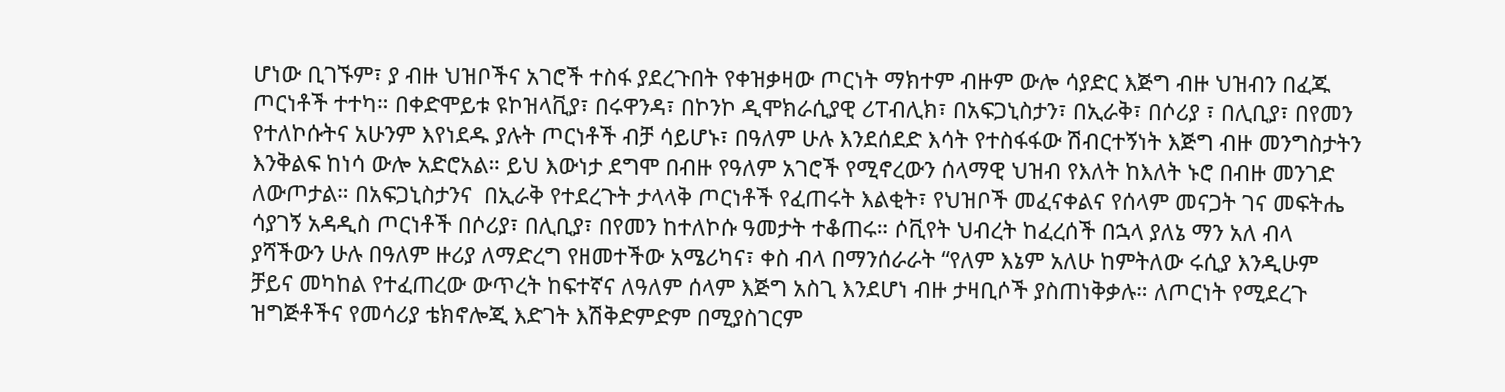ሆነው ቢገኙም፣ ያ ብዙ ህዝቦችና አገሮች ተስፋ ያደረጉበት የቀዝቃዛው ጦርነት ማክተም ብዙም ውሎ ሳያድር እጅግ ብዙ ህዝብን በፈጁ ጦርነቶች ተተካ። በቀድሞይቱ ዩኮዝላቪያ፣ በሩዋንዳ፣ በኮንኮ ዲሞክራሲያዊ ሪፐብሊክ፣ በአፍጋኒስታን፣ በኢራቅ፣ በሶሪያ ፣ በሊቢያ፣ በየመን የተለኮሱትና አሁንም እየነደዱ ያሉት ጦርነቶች ብቻ ሳይሆኑ፣ በዓለም ሁሉ እንደሰደድ እሳት የተስፋፋው ሽብርተኝነት እጅግ ብዙ መንግስታትን እንቅልፍ ከነሳ ውሎ አድሮአል። ይህ እውነታ ደግሞ በብዙ የዓለም አገሮች የሚኖረውን ሰላማዊ ህዝብ የእለት ከእለት ኑሮ በብዙ መንገድ ለውጦታል። በአፍጋኒስታንና  በኢራቅ የተደረጉት ታላላቅ ጦርነቶች የፈጠሩት እልቂት፣ የህዝቦች መፈናቀልና የሰላም መናጋት ገና መፍትሔ ሳያገኝ አዳዲስ ጦርነቶች በሶሪያ፣ በሊቢያ፣ በየመን ከተለኮሱ ዓመታት ተቆጠሩ። ሶቪየት ህብረት ከፈረሰች በኋላ ያለኔ ማን አለ ብላ ያሻችውን ሁሉ በዓለም ዙሪያ ለማድረግ የዘመተችው አሜሪካና፣ ቀስ ብላ በማንሰራራት “የለም እኔም አለሁ ከምትለው ሩሲያ እንዲሁም ቻይና መካከል የተፈጠረው ውጥረት ከፍተኛና ለዓለም ሰላም እጅግ አስጊ እንደሆነ ብዙ ታዛቢሶች ያስጠነቅቃሉ። ለጦርነት የሚደረጉ ዝግጅቶችና የመሳሪያ ቴክኖሎጂ እድገት እሽቅድምድም በሚያስገርም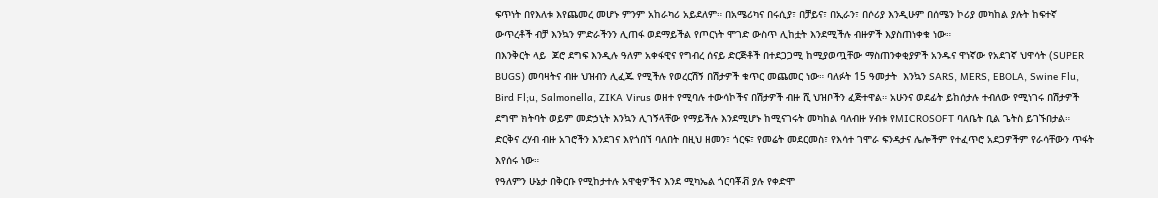ፍጥነት በየእለቱ እየጨመረ መሆኑ ምንም አከራካሪ አይደለም። በአሜሪካና በሩሲያ፣ በቻይና፣ በኢራን፣ በሶሪያ እንዲሁም በሰሜን ኮሪያ መካከል ያሉት ከፍተኛ ውጥረቶች ብቻ እንኳን ምድራችንን ሊጠፋ ወደማይችል የጦርነት ሞገድ ውስጥ ሊከቷት እንደሚችሉ ብዙዎች እያስጠነቀቁ ነው።
በእንቅርት ላይ  ጆሮ ደግፍ እንዲሉ ዓለም አቀፋዊና የግብረ ሰናይ ድርጅቶች በተደጋጋሚ ከሚያወጧቸው ማስጠንቀቂያዎች አንዱና ዋነኛው የአደገኛ ህዋሳት (SUPER BUGS) መባዛትና ብዙ ህዝብን ሊፈጁ የሚችሉ የወረርሽኝ በሽታዎች ቁጥር መጨመር ነው። ባለፉት 15 ዓመታት  እንኳን SARS, MERS, EBOLA, Swine Flu, Bird Fl;u, Salmonella, ZIKA Virus ወዘተ የሚባሉ ተውሳኮችና በሽታዎች ብዙ ሺ ህዝቦችን ፈጅተዋል። አሁንና ወደፊት ይከሰታሉ ተብለው የሚነገሩ በሽታዎች ደግሞ ክትባት ወይም መድኃኒት እንኳን ሊገኝላቸው የማይችሉ እንደሚሆኑ ከሚናገሩት መካከል ባለብዙ ሃብቱ የMICROSOFT ባለቤት ቢል ጌትስ ይገኙበታል።  ድርቅና ረሃብ ብዙ አገሮችን እንደገና እየጎበኘ ባለበት በዚህ ዘመን፣ ጎርፍ፣ የመሬት መደርመስ፣ የእሳተ ገሞራ ፍንዳታና ሌሎችም የተፈጥሮ አደጋዎችም የራሳቸውን ጥፋት እየሰሩ ነው።
የዓለምን ሁኔታ በቅርቡ የሚከታተሉ አዋቂዎችና እንደ ሚካኤል ጎርባቾቭ ያሉ የቀድሞ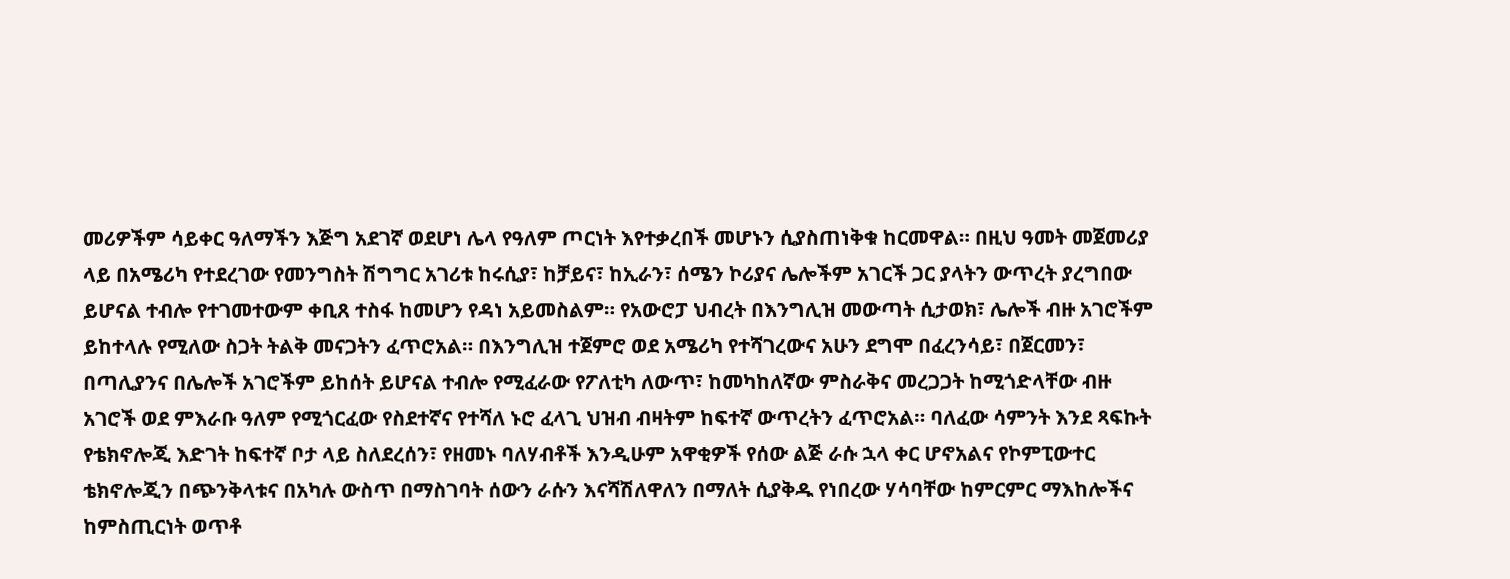መሪዎችም ሳይቀር ዓለማችን እጅግ አደገኛ ወደሆነ ሌላ የዓለም ጦርነት እየተቃረበች መሆኑን ሲያስጠነቅቁ ከርመዋል። በዚህ ዓመት መጀመሪያ ላይ በአሜሪካ የተደረገው የመንግስት ሽግግር አገሪቱ ከሩሲያ፣ ከቻይና፣ ከኢራን፣ ሰሜን ኮሪያና ሌሎችም አገርች ጋር ያላትን ውጥረት ያረግበው ይሆናል ተብሎ የተገመተውም ቀቢጸ ተስፋ ከመሆን የዳነ አይመስልም። የአውሮፓ ህብረት በእንግሊዝ መውጣት ሲታወክ፣ ሌሎች ብዙ አገሮችም ይከተላሉ የሚለው ስጋት ትልቅ መናጋትን ፈጥሮአል። በእንግሊዝ ተጀምሮ ወደ አሜሪካ የተሻገረውና አሁን ደግሞ በፈረንሳይ፣ በጀርመን፣ በጣሊያንና በሌሎች አገሮችም ይከሰት ይሆናል ተብሎ የሚፈራው የፖለቲካ ለውጥ፣ ከመካከለኛው ምስራቅና መረጋጋት ከሚጎድላቸው ብዙ አገሮች ወደ ምእራቡ ዓለም የሚጎርፈው የስደተኛና የተሻለ ኑሮ ፈላጊ ህዝብ ብዛትም ከፍተኛ ውጥረትን ፈጥሮአል። ባለፈው ሳምንት እንደ ጻፍኩት የቴክኖሎጂ እድገት ከፍተኛ ቦታ ላይ ስለደረሰን፣ የዘመኑ ባለሃብቶች እንዲሁም አዋቂዎች የሰው ልጅ ራሱ ኋላ ቀር ሆኖአልና የኮምፒውተር ቴክኖሎጂን በጭንቅላቱና በአካሉ ውስጥ በማስገባት ሰውን ራሱን እናሻሽለዋለን በማለት ሲያቅዱ የነበረው ሃሳባቸው ከምርምር ማእከሎችና ከምስጢርነት ወጥቶ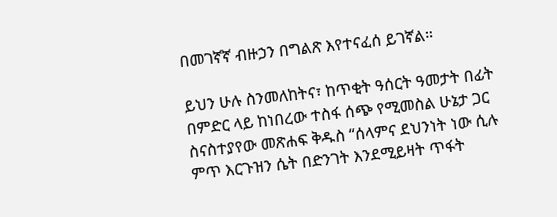በመገኛኛ ብዙኃን በግልጽ እየተናፈሰ ይገኛል።

ይህን ሁሉ ስንመለከትና፣ ከጥቂት ዓሰርት ዓመታት በፊት በምድር ላይ ከነበረው ተስፋ ሰጭ የሚመስል ሁኔታ ጋር ስናስተያየው መጽሐፍ ቅዱስ “ሰላምና ደህንነት ነው ሲሉ ምጥ እርጉዝን ሴት በድንገት እንደሚይዛት ጥፋት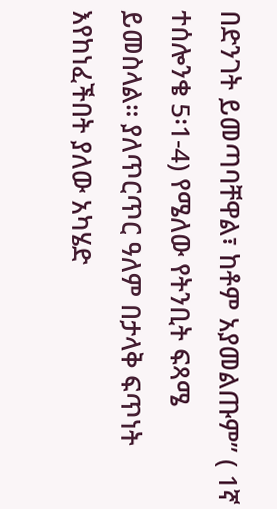በድንገት ይመጣባቸዋል፣ ከቶም አያመልጡም” ( 1ኛ ተሰሎንቄ 5፡1-4) የሜለው የትንቢት ፍጻሜ ይመስላል። ያለጥርጥር ዓለም በታላቅ ፍጥነት እየከነፈችበት ያለው አካሄድ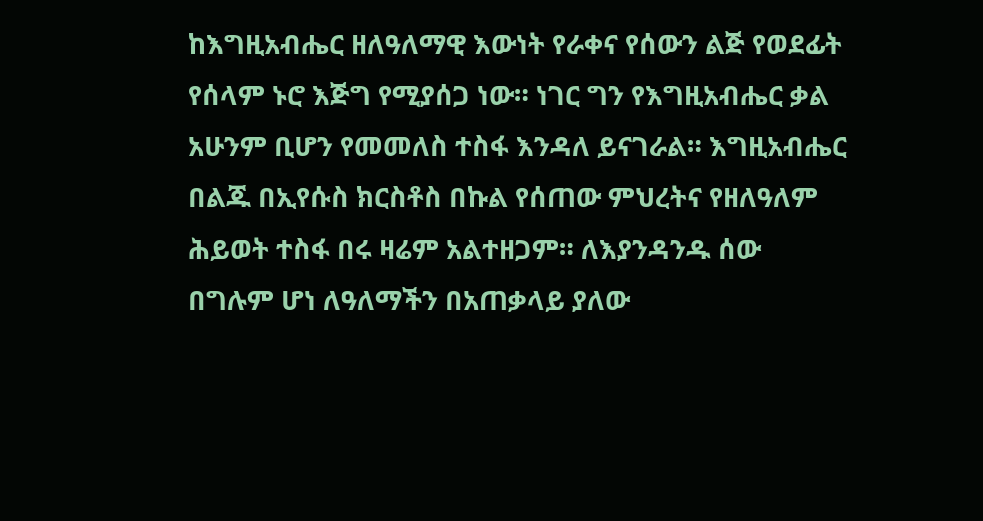ከእግዚአብሔር ዘለዓለማዊ እውነት የራቀና የሰውን ልጅ የወደፊት የሰላም ኑሮ እጅግ የሚያሰጋ ነው። ነገር ግን የእግዚአብሔር ቃል አሁንም ቢሆን የመመለስ ተስፋ እንዳለ ይናገራል። እግዚአብሔር በልጁ በኢየሱስ ክርስቶስ በኩል የሰጠው ምህረትና የዘለዓለም ሕይወት ተስፋ በሩ ዛሬም አልተዘጋም። ለእያንዳንዱ ሰው በግሉም ሆነ ለዓለማችን በአጠቃላይ ያለው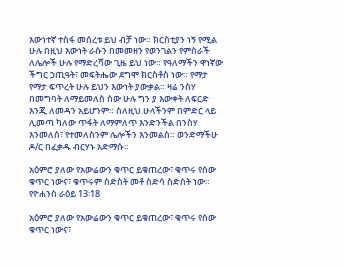እውነተኛ ተስፋ መሰረቱ ይህ ብቻ ነው። ክርስቲያን ነኝ የሚል ሁሉ በዚህ እውነት ራሱን በመመዘን የወንገልን የምስራች ለሌሎች ሁሉ የማድረሻው ጊዜ ይህ ነው። የዓለማችን ዋነኛው ችግር ኃጢዓት፣ መፍትሔው ደግሞ ክርስቶስ ነው። የማታ የማታ ፍጥረት ሁሉ ይህን እውነት ያውቃል። ዛሬ ንስሃ በመግባት ለማይመለስ ሰው ሁሉ ግን ያ እውቀት ለፍርድ እንጂ ለመዳን አይሆንም። ስለዚህ ሁላችንም በምድር ላይ ሊመጣ ካለው ጥፋት ለማምለጥ እንድንችል በንስሃ እንመለስ፣ የተመለስንም ሌሎችን እንመልስ። ወንድማችሁ ዶ/ር በፈቃዱ ብርሃኑ አድማሱ።

አዕምሮ ያለው የአውሬውን ቁጥር ይቁጠረው፣ ቁጥሩ የሰው ቁጥር ነውና፣ ቁጥሩም ስድስት መቶ ስድሳ ስድስት ነው። የዮሐንስ ራዕይ 13፡18

አዕምሮ ያለው የአውሬውን ቁጥር ይቁጠረው፣ ቁጥሩ የሰው ቁጥር ነውና፣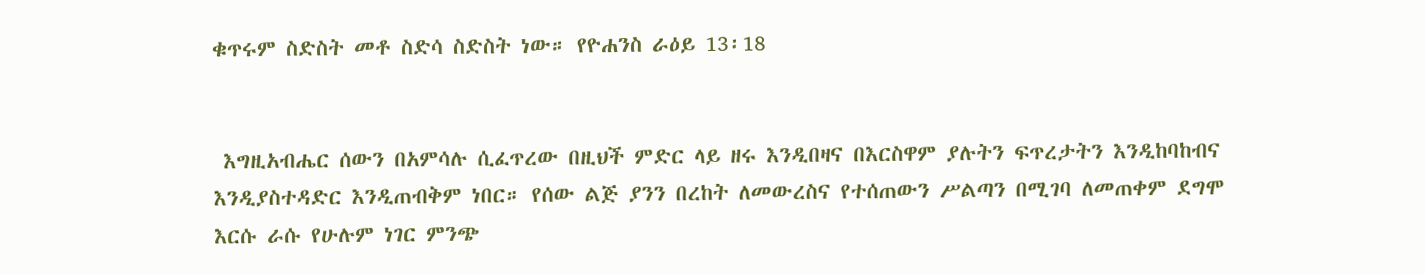ቁጥሩም ስድስት መቶ ስድሳ ስድስት ነው። የዮሐንስ ራዕይ 13፡18


 እግዚአብሔር ሰውን በአምሳሉ ሲፈጥረው በዚህች ምድር ላይ ዘሩ እንዲበዛና በእርስዋም ያሉትን ፍጥረታትን እንዲከባከብና እንዲያስተዳድር እንዲጠብቅም ነበር። የሰው ልጅ ያንን በረከት ለመውረስና የተሰጠውን ሥልጣን በሚገባ ለመጠቀም ደግሞ እርሱ ራሱ የሁሉም ነገር ምንጭ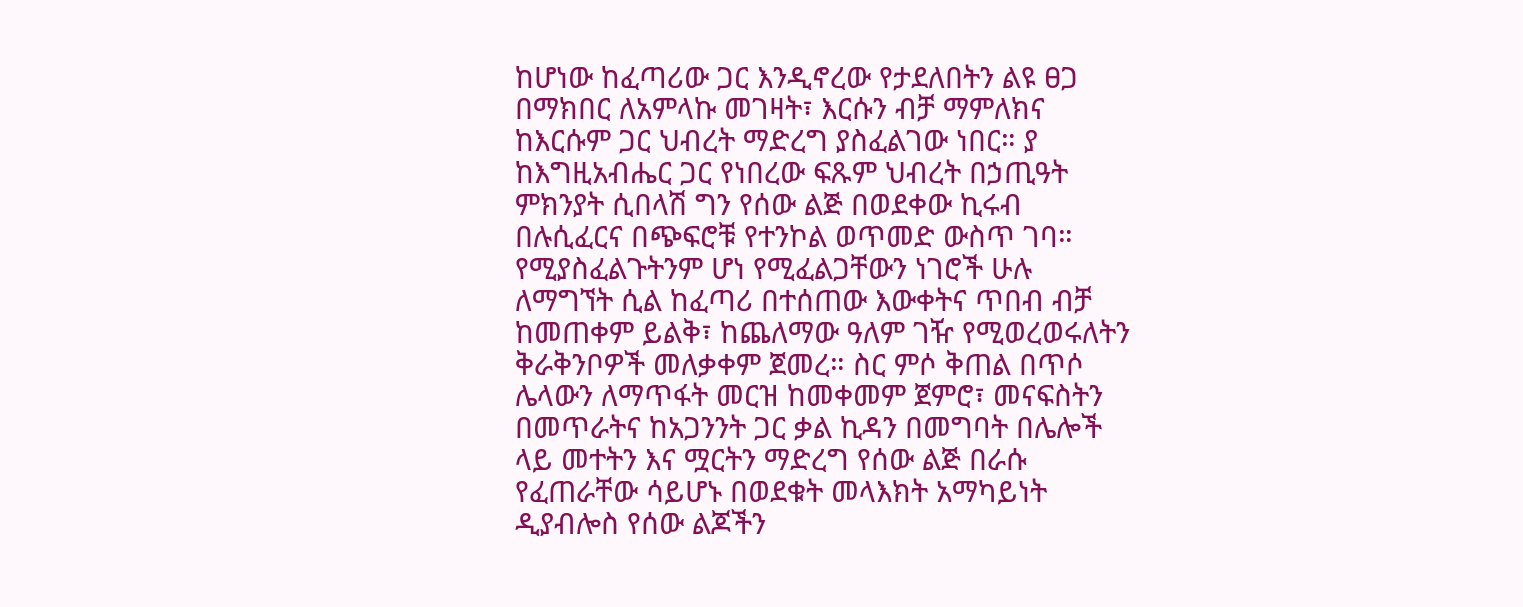ከሆነው ከፈጣሪው ጋር እንዲኖረው የታደለበትን ልዩ ፀጋ በማክበር ለአምላኩ መገዛት፣ እርሱን ብቻ ማምለክና ከእርሱም ጋር ህብረት ማድረግ ያስፈልገው ነበር። ያ ከእግዚአብሔር ጋር የነበረው ፍጹም ህብረት በኃጢዓት ምክንያት ሲበላሽ ግን የሰው ልጅ በወደቀው ኪሩብ በሉሲፈርና በጭፍሮቹ የተንኮል ወጥመድ ውስጥ ገባ። የሚያስፈልጉትንም ሆነ የሚፈልጋቸውን ነገሮች ሁሉ ለማግኘት ሲል ከፈጣሪ በተሰጠው እውቀትና ጥበብ ብቻ ከመጠቀም ይልቅ፣ ከጨለማው ዓለም ገዥ የሚወረወሩለትን ቅራቅንቦዎች መለቃቀም ጀመረ። ስር ምሶ ቅጠል በጥሶ ሌላውን ለማጥፋት መርዝ ከመቀመም ጀምሮ፣ መናፍስትን በመጥራትና ከአጋንንት ጋር ቃል ኪዳን በመግባት በሌሎች ላይ መተትን እና ሟርትን ማድረግ የሰው ልጅ በራሱ የፈጠራቸው ሳይሆኑ በወደቁት መላእክት አማካይነት ዲያብሎስ የሰው ልጆችን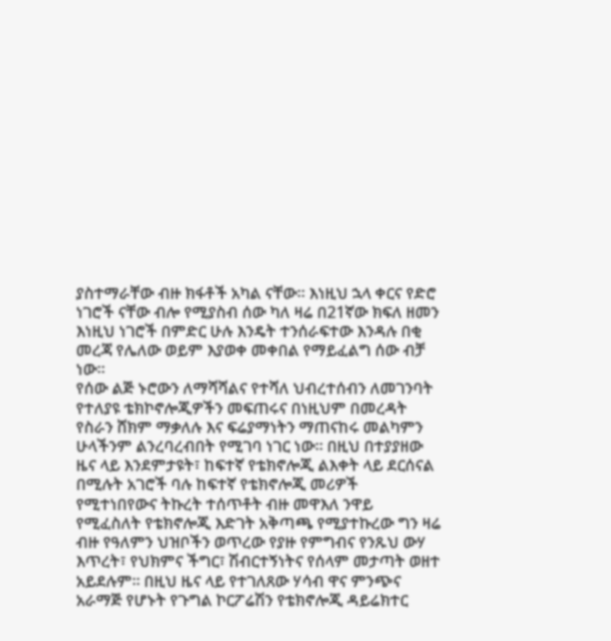ያስተማራቸው ብዙ ክፋቶች አካል ናቸው። እነዚህ ኋላ ቀርና የድሮ ነገሮች ናቸው ብሎ የሚያስብ ሰው ካለ ዛሬ በ21ኛው ክፍለ ዘመን እነዚህ ነገሮች በምድር ሁሉ እንዴት ተንሰራፍተው እንዳሉ በቂ መረጃ የሌለው ወይም እያወቀ መቀበል የማይፈልግ ሰው ብቻ ነው።
የሰው ልጅ ኑሮውን ለማሻሻልና የተሻለ ህብረተሰብን ለመገንባት የተለያዩ ቴክኮኖሎጂዎችን መፍጠሩና በነዚህም በመረዳት የስራን ሸክም ማቃለሉ እና ፍሬያማነትን ማጠናከሩ መልካምን ሁላችንም ልንረባረብበት የሚገባ ነገር ነው። በዚህ በተያያዘው ዜና ላይ እንደምታዩት፣ ከፍተኛ የቴክኖሎጂ ልእቀት ላይ ደርሰናል በሚሉት አገሮች ባሉ ከፍተኛ የቴክኖሎጂ መሪዎች የሚተነበየውና ትኩረት ተሰጥቶት ብዙ መዋእለ ንዋይ የሚፈስለት የቴክኖሎጂ እድገት አቅጣጫ የሚያተኩረው ግን ዛሬ ብዙ የዓለምን ህዝቦችን ወጥረው የያዙ የምግብና የንጹህ ውሃ እጥረት፣ የህክምና ችግር፣ ሽብርተኝነትና የሰላም መታጣት ወዘተ አይደሉም። በዚህ ዜና ላይ የተገለጸው ሃሳብ ዋና ምንጭና አራማጅ የሆኑት የጉግል ኮርፖሬሽን የቴክኖሎጂ ዳይሬክተር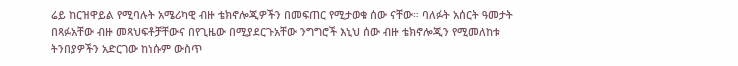ሬይ ከርዝዋይል የሚባሉት አሜሪካዊ ብዙ ቴክኖሎጂዎችን በመፍጠር የሚታወቁ ሰው ናቸው። ባለፉት አሰርት ዓመታት በጻፉአቸው ብዙ መጻህፍቶቻቸውና በየጊዜው በሚያደርጉአቸው ንግግሮች እኒህ ሰው ብዙ ቴክኖሎጂን የሚመለከቱ ትንበያዎችን አድርገው ከነሱም ውስጥ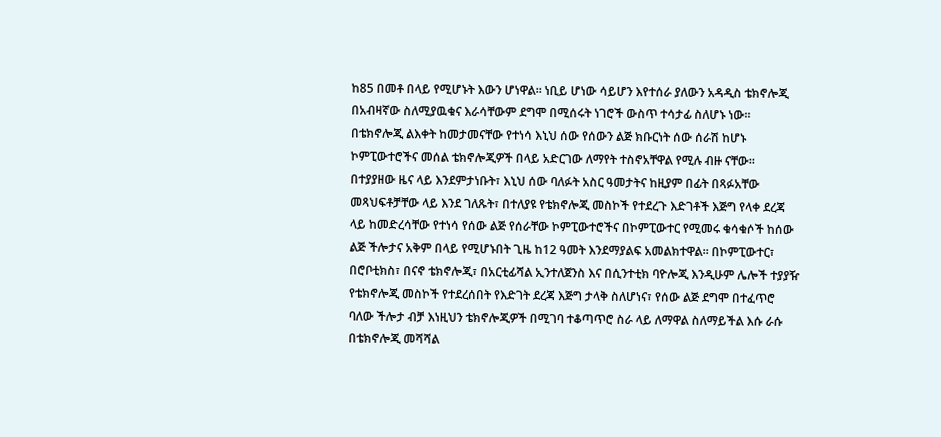ከ85 በመቶ በላይ የሚሆኑት እውን ሆነዋል። ነቢይ ሆነው ሳይሆን እየተሰራ ያለውን አዳዲስ ቴክኖሎጂ በአብዛኛው ስለሚያዉቁና እራሳቸውም ደግሞ በሚሰሩት ነገሮች ውስጥ ተሳታፊ ስለሆኑ ነው። በቴክኖሎጂ ልእቀት ከመታመናቸው የተነሳ እኒህ ሰው የሰውን ልጅ ክቡርነት ሰው ሰራሽ ከሆኑ ኮምፒውተሮችና መሰል ቴክኖሎጂዎች በላይ አድርገው ለማየት ተስኖአቸዋል የሚሉ ብዙ ናቸው።
በተያያዘው ዜና ላይ እንደምታነቡት፣ እኒህ ሰው ባለፉት አስር ዓመታትና ከዚያም በፊት በጻፉአቸው መጻህፍቶቻቸው ላይ እንደ ገለጹት፣ በተለያዩ የቴክኖሎጂ መስኮች የተደረጉ እድገቶች እጅግ የላቀ ደረጃ ላይ ከመድረሳቸው የተነሳ የሰው ልጅ የሰራቸው ኮምፒውተሮችና በኮምፒውተር የሚመሩ ቁሳቁሶች ከሰው ልጅ ችሎታና አቅም በላይ የሚሆኑበት ጊዜ ከ12 ዓመት እንደማያልፍ አመልክተዋል። በኮምፒውተር፣ በሮቦቲክስ፣ በናኖ ቴክኖሎጂ፣ በአርቲፊሻል ኢንተለጀንስ እና በሲንተቲክ ባዮሎጂ እንዲሁም ሌሎች ተያያዥ የቴክኖሎጂ መስኮች የተደረሰበት የእድገት ደረጃ እጅግ ታላቅ ስለሆነና፣ የሰው ልጅ ደግሞ በተፈጥሮ ባለው ችሎታ ብቻ እነዚህን ቴክኖሎጂዎች በሚገባ ተቆጣጥሮ ስራ ላይ ለማዋል ስለማይችል እሱ ራሱ በቴክኖሎጂ መሻሻል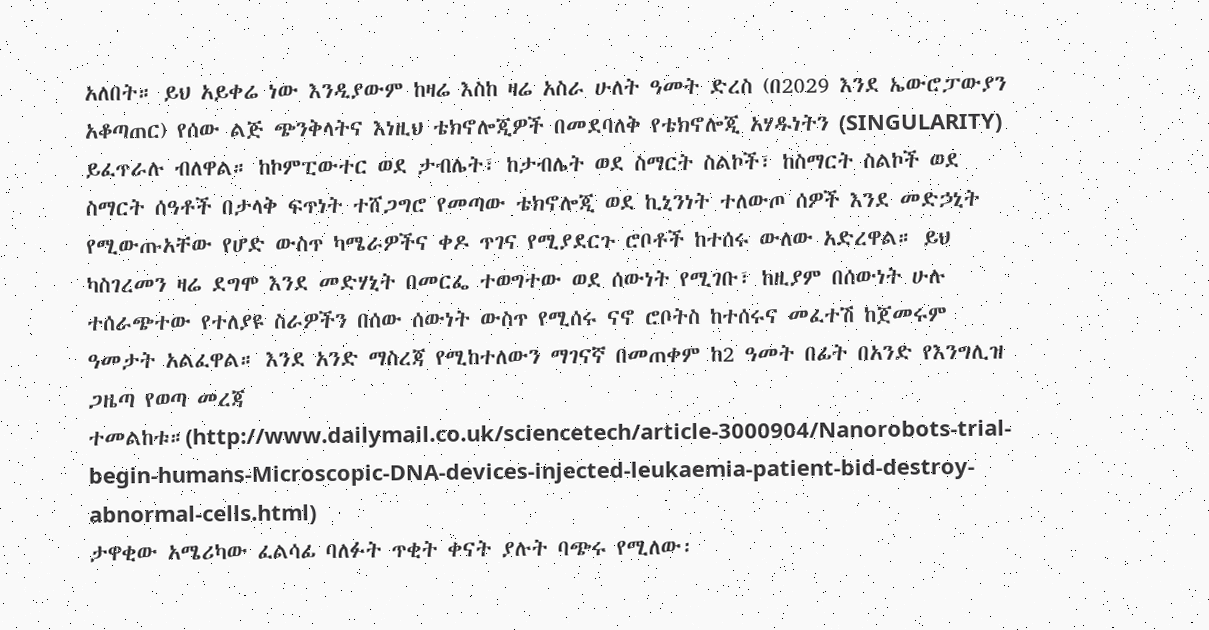አለበት። ይህ አይቀሬ ነው እንዲያውም ከዛሬ እስከ ዛሬ አስራ ሁለት ዓመት ድረስ (በ2029 እንደ ኤውሮፓውያን አቆጣጠር) የሰው ልጅ ጭንቅላትና እነዚህ ቴክኖሎጂዎች በመደባለቅ የቴክኖሎጂ አሃዱነትን (SINGULARITY) ይፈጥራሉ ብለዋል። ከኮምፒውተር ወደ ታብሌት፣ ከታብሌት ወደ ስማርት ስልኮች፣ ከስማርት ስልኮች ወደ ስማርት ሰዓቶች በታላቅ ፍጥነት ተሸጋግሮ የመጣው ቴክኖሎጂ ወደ ኪኒንነት ተለውጦ ሰዎች እንደ መድኃኒት የሚውጡአቸው የሆድ ውስጥ ካሜራዎችና ቀዶ ጥገና የሚያደርጉ ሮቦቶች ከተሰሩ ውለው አድረዋል። ይህ ካስገረመን ዛሬ ደግሞ እንደ መድሃኒት በመርፌ ተወግተው ወደ ሰውነት የሚገቡ፣ ከዚያም በሰውነት ሁሉ ተሰራጭተው የተለያዩ ስራዎችን በሰው ሰውነት ውስጥ የሚሰሩ ናኖ ሮቦትስ ከተሰሩና መፈተሽ ከጀመሩም ዓመታት አልፈዋል። እንደ አንድ ማስረጃ የሚከተለውን ማገናኛ በመጠቀም ከ2 ዓመት በፊት በአንድ የእንግሊዝ ጋዜጣ የወጣ መረጃ ተመልከቱ።(http://www.dailymail.co.uk/sciencetech/article-3000904/Nanorobots-trial-begin-humans-Microscopic-DNA-devices-injected-leukaemia-patient-bid-destroy-abnormal-cells.html)
ታዋቂው አሜሪካው ፈልሳፊ ባለፉት ጥቂት ቀናት ያሉት ባጭሩ የሚለው፡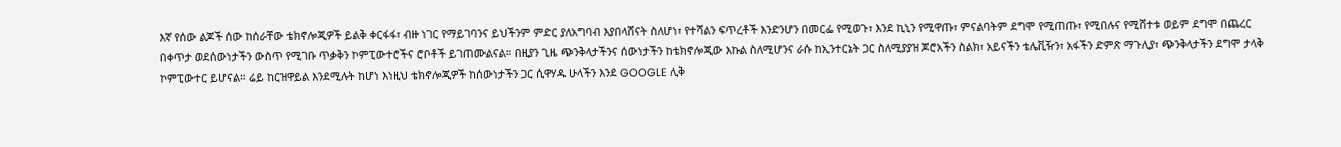እኛ የሰው ልጆች ሰው ከሰራቸው ቴክኖሎጂዎች ይልቅ ቀርፋፋ፣ ብዙ ነገር የማይገባንና ይህችንም ምድር ያለአግባብ እያበላሸናት ስለሆነ፣ የተሻልን ፍጥረቶች እንድንሆን በመርፌ የሚወጉ፣ እንደ ኪኒን የሚዋጡ፣ ምናልባትም ደግሞ የሚጠጡ፣ የሚበሉና የሚሸተቱ ወይም ደግሞ በጨረር በቀጥታ ወደሰውነታችን ውስጥ የሚገቡ ጥቃቅን ኮምፒውተሮችና ሮቦቶች ይገጠሙልናል። በዚያን ጊዜ ጭንቅላታችንና ሰውነታችን ከቴክኖሎጂው እኩል ስለሚሆንና ራሱ ከኢንተርኔት ጋር ስለሚያያዝ ጆሮአችን ስልክ፣ አይናችን ቴሌቪዥን፣ አፋችን ድምጽ ማጉሊያ፣ ጭንቅላታችን ደግሞ ታላቅ ኮምፒውተር ይሆናል። ሬይ ከርዝዋይል እንደሚሉት ከሆነ እነዚህ ቴክኖሎጂዎች ከሰውነታችን ጋር ሲዋሃዱ ሁላችን እንደ GOOGLE ሊቅ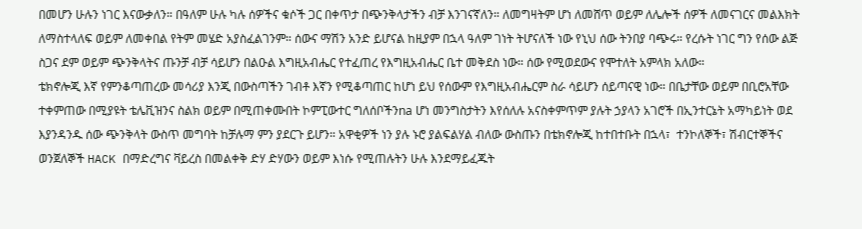በመሆን ሁሉን ነገር እናውቃለን። በዓለም ሁሉ ካሉ ሰዎችና ቁሶች ጋር በቀጥታ በጭንቅላታችን ብቻ እንገናኛለን። ለመግዛትም ሆነ ለመሸጥ ወይም ለሌሎች ሰዎች ለመናገርና መልእክት ለማስተላለፍ ወይም ለመቀበል የትም መሄድ አያስፈልገንም። ሰውና ማሽን አንድ ይሆናል ከዚያም በኋላ ዓለም ገነት ትሆናለች ነው የኒህ ሰው ትንበያ ባጭሩ። የረሱት ነገር ግን የሰው ልጅ ስጋና ደም ወይም ጭንቅላትና ጡንቻ ብቻ ሳይሆን በልዑል እግዚአብሔር የተፈጠረ የእግዚአብሔር ቤተ መቅደስ ነው። ሰው የሚወደውና የሞተለት አምላክ አለው።
ቴክኖሎጂ እኛ የምንቆጣጠረው መሳሪያ እንጂ በውስጣችን ገብቶ እኛን የሚቆጣጠር ከሆነ ይህ የሰውም የእግዚአብሔርም ስራ ሳይሆን ሰይጣናዊ ነው። በቤታቸው ወይም በቢሮአቸው ተቀምጠው በሚያዩት ቴሌቪዝንና ስልክ ወይም በሚጠቀሙበት ኮምፒውተር ግለሰቦችንna ሆነ መንግስታትን እየሰለሉ አናስቀምጥም ያሉት ኃያላን አገሮች በኢንተርኔት አማካይነት ወደ እያንዳንዱ ሰው ጭንቅላት ውስጥ መግባት ከቻሉማ ምን ያደርጉ ይሆን። አዋቂዎች ነን ያሉ ኑሮ ያልፍልሃል ብለው ውስጡን በቴክኖሎጂ ከተበተቡት በኋላ፣  ተንኮለኞች፣ ሽብርተኞችና ወንጀለኞች HACK በማድረግና ቫይረስ በመልቀቅ ድሃ ድሃውን ወይም እነሱ የሚጠሉትን ሁሉ እንደማይፈጁት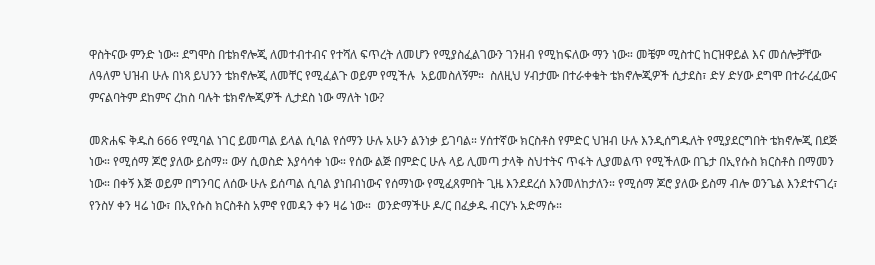ዋስትናው ምንድ ነው። ደግሞስ በቴክኖሎጂ ለመተብተብና የተሻለ ፍጥረት ለመሆን የሚያስፈልገውን ገንዘብ የሚከፍለው ማን ነው። መቼም ሚስተር ከርዝዋይል እና መሰሎቻቸው ለዓለም ህዝብ ሁሉ በነጻ ይህንን ቴክኖሎጂ ለመቸር የሚፈልጉ ወይም የሚችሉ  አይመስለኝም።  ስለዚህ ሃብታሙ በተራቀቁት ቴክኖሎጂዎች ሲታደስ፣ ድሃ ድሃው ደግሞ በተራረፈውና ምናልባትም ደከምና ረከስ ባሉት ቴክኖሎጂዎች ሊታደስ ነው ማለት ነው?

መጽሐፍ ቅዱስ 666 የሚባል ነገር ይመጣል ይላል ሲባል የሰማን ሁሉ አሁን ልንነቃ ይገባል። ሃሰተኛው ክርስቶስ የምድር ህዝብ ሁሉ እንዲሰግዱለት የሚያደርግበት ቴክኖሎጂ በደጅ ነው። የሚሰማ ጆሮ ያለው ይስማ። ውሃ ሲወስድ እያሳሳቀ ነው። የሰው ልጅ በምድር ሁሉ ላይ ሊመጣ ታላቅ ስህተትና ጥፋት ሊያመልጥ የሚችለው በጌታ በኢየሱስ ክርስቶስ በማመን ነው። በቀኝ እጅ ወይም በግንባር ለሰው ሁሉ ይሰጣል ሲባል ያነበብነውና የሰማነው የሚፈጸምበት ጊዜ እንደደረሰ እንመለከታለን። የሚሰማ ጆሮ ያለው ይስማ ብሎ ወንጌል እንደተናገረ፣ የንስሃ ቀን ዛሬ ነው፣ በኢየሱስ ክርስቶስ አምኖ የመዳን ቀን ዛሬ ነው።  ወንድማችሁ ዶ/ር በፈቃዱ ብርሃኑ አድማሱ።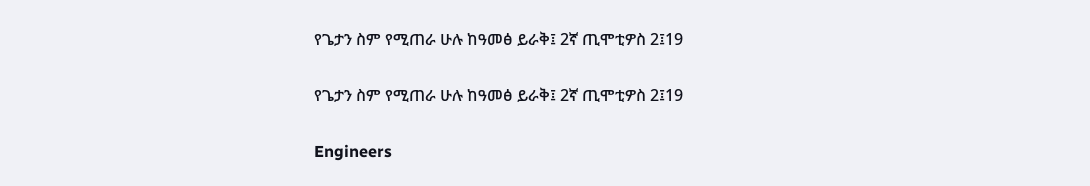የጌታን ስም የሚጠራ ሁሉ ከዓመፅ ይራቅ፤ 2ኛ ጢሞቲዎስ 2፤19

የጌታን ስም የሚጠራ ሁሉ ከዓመፅ ይራቅ፤ 2ኛ ጢሞቲዎስ 2፤19

Engineers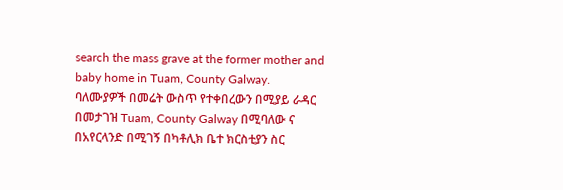search the mass grave at the former mother and baby home in Tuam, County Galway.
ባለሙያዎች በመሬት ውስጥ የተቀበረውን በሚያይ ራዳር በመታገዝ Tuam, County Galway በሚባለው ና በአየርላንድ በሚገኝ በካቶሊክ ቤተ ክርስቲያን ስር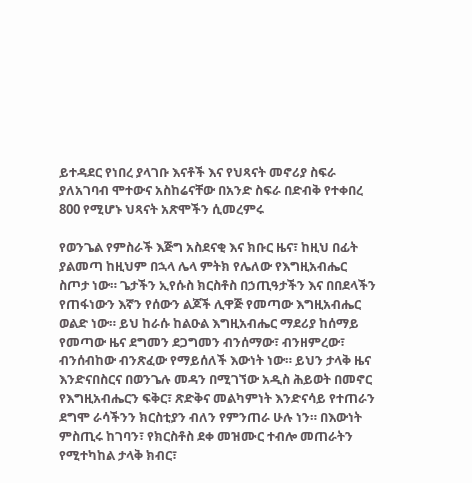ይተዳደር የነበረ ያላገቡ እናቶች እና የህጻናት መኖሪያ ስፍራ ያለአገባብ ሞተውና አስከሬናቸው በአንድ ስፍራ በድብቅ የተቀበረ 800 የሚሆኑ ህጻናት አጽሞችን ሲመረምሩ

የወንጌል የምስራች እጅግ አስደናቂ እና ክቡር ዜና፣ ከዚህ በፊት ያልመጣ ከዚህም በኋላ ሌላ ምትክ የሌለው የእግዚአብሔር ስጦታ ነው። ጌታችን ኢየሱስ ክርስቶስ በኃጢዓታችን እና በበደላችን የጠፋነውን እኛን የሰውን ልጆች ሊዋጅ የመጣው እግዚአብሔር ወልድ ነው። ይህ ከራሱ ከልዑል እግዚአብሔር ማደሪያ ከሰማይ የመጣው ዜና ደግመን ደጋግመን ብንሰማው፣ ብንዘምረው፣ ብንሰብከው ብንጽፈው የማይሰለች እውነት ነው። ይህን ታላቅ ዜና እንድናበስርና በወንጌሉ መዳን በሚገኘው አዲስ ሕይወት በመኖር የእግዚአብሔርን ፍቅር፣ ጽድቅና መልካምነት እንድናሳይ የተጠራን ደግሞ ራሳችንን ክርስቲያን ብለን የምንጠራ ሁሉ ነን። በእውነት ምስጢሩ ከገባን፣ የክርስቶስ ደቀ መዝሙር ተብሎ መጠራትን የሚተካከል ታላቅ ክብር፣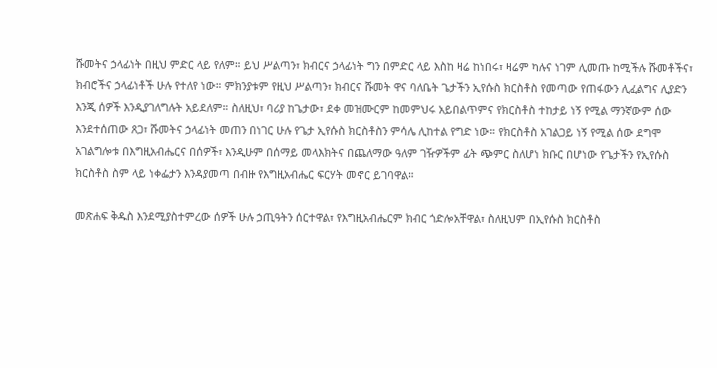ሹመትና ኃላፊነት በዚህ ምድር ላይ የለም። ይህ ሥልጣን፣ ክብርና ኃላፊነት ግን በምድር ላይ እስከ ዛሬ ከነበሩ፣ ዛሬም ካሉና ነገም ሊመጡ ከሚችሉ ሹመቶችና፣ ክብሮችና ኃላፊነቶች ሁሉ የተለየ ነው። ምክንያቱም የዚህ ሥልጣን፣ ክብርና ሹመት ዋና ባለቤት ጌታችን ኢየሱስ ክርስቶስ የመጣው የጠፋውን ሊፈልግና ሊያድን እንጂ ሰዎች እንዲያገለግሉት አይደለም። ስለዚህ፣ ባሪያ ከጌታው፣ ደቀ መዝሙርም ከመምህሩ አይበልጥምና የክርስቶስ ተከታይ ነኝ የሚል ማንኛውም ሰው እንደተሰጠው ጸጋ፣ ሹመትና ኃላፊነት መጠን በነገር ሁሉ የጌታ ኢየሱስ ክርስቶስን ምሳሌ ሊከተል የግድ ነው። የክርስቶስ አገልጋይ ነኝ የሚል ሰው ደግሞ አገልግሎቱ በእግዚአብሔርና በሰዎች፣ እንዲሁም በሰማይ መላእክትና በጨለማው ዓለም ገዥዎችም ፊት ጭምር ስለሆነ ክቡር በሆነው የጌታችን የኢየሱስ ክርስቶስ ስም ላይ ነቀፌታን እንዳያመጣ በብዙ የእግዚአብሔር ፍርሃት መኖር ይገባዋል።

መጽሐፍ ቅዱስ እንደሚያስተምረው ሰዎች ሁሉ ኃጢዓትን ሰርተዋል፣ የእግዚአብሔርም ክብር ጎድሎአቸዋል፣ ስለዚህም በኢየሱስ ክርስቶስ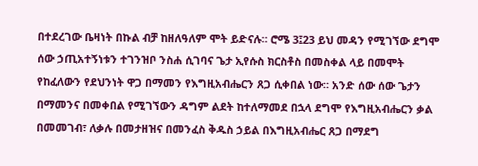በተደረገው ቤዛነት በኩል ብቻ ከዘለዓለም ሞት ይድናሉ። ሮሜ 3፤23 ይህ መዳን የሚገኘው ደግሞ ሰው ኃጢአተኝነቱን ተገንዝቦ ንስሐ ሲገባና ጌታ ኢየሱስ ክርስቶስ በመስቀል ላይ በመሞት የከፈለውን የደህንነት ዋጋ በማመን የእግዚአብሔርን ጸጋ ሲቀበል ነው። አንድ ሰው ሰው ጌታን በማመንና በመቀበል የሚገኘውን ዳግም ልደት ከተለማመደ በኋላ ደግሞ የእግዚአብሔርን ቃል በመመገብ፣ ለቃሉ በመታዘዝና በመንፈስ ቅዱስ ኃይል በእግዚአብሔር ጸጋ በማደግ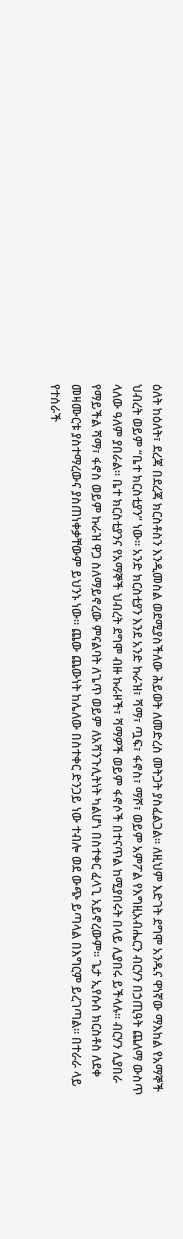ዕለት ከዕለት፣ ደረጃ በደረጃ ክርስቶስን እንዲመስል ወደሚያስችለው ሕይወት ለመድረስ መትጋት ያስፈልጋል። ለዚህም እድገት ደግሞ አንዱና ዋነኛው ማእከል የአማኞች ህብረት ወይም “ቤተ ክርስቲያን” ነው። አንድ ክርስቲያን እንደ አንድ ኩራዝ፣ ሻማ፣ ጧፍ፣ ፋኖስ፣ ማሾ፣ ወይም አምፖል የእግዚአብሔርን ብርሃን በኃጢዓት ጨለማ ውስጥ ላለው ዓለም ያበራል። ቤተ ክርስቲያንና የአማኞች ህብረት ደግሞ ብዙ ኩራዞች፣ ሻማዎች ወይም ፋኖሶች በተናጥል ከሚያበሩት በላይ ሊያበሩ ይችላሉ። ብርሃን ሊያበራ የማይችል ሻማ፣ ፋኖስ ወይም ኩራዝ ዋጋ ስለማይኖረው ምናልባት ለጌጥ ወይም ለአሻንጉሊትነት ካልሆነ በስተቀር ፈላጊ አይኖረውም። ጌታ ኢየሱስ ክርስቶስ ለደቀ መዛሙርቱ ያስተማረውና ያስጠነቀቃቸውም ይህንኑ ነው። ጨው ጨውነት ከሌለው በስተቀር ድንጋይ ነው ተብሎ ወደ ውጭ ይጣላል በእግርም ይረገጣል። በተራራ ላይ የተሰራች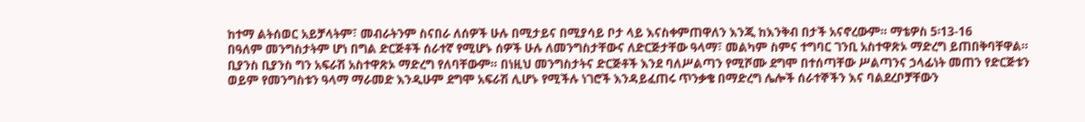ከተማ ልትሰወር አይቻላትም፣ መብራትንም ስናበራ ለሰዎች ሁሉ በሚታይና በሚያሳይ ቦታ ላይ እናስቀምጠዋለን እንጂ ከእንቅብ በታች አናኖረውም። ማቴዎስ 5፡13-16
በዓለም መንግስታትም ሆነ በግል ድርጅቶች ሰራተኛ የሚሆኑ ሰዎች ሁሉ ለመንግስታቸውና ለድርጅታቸው ዓላማ፣ መልካም ስምና ተግባር ገንቢ አስተዋጽኦ ማድረግ ይጠበቅባቸዋል። ቢያንስ ቢያንስ ግን አፍራሽ አስተዋጽኦ ማድረግ የለባቸውም። በነዚህ መንግስታትና ድርጅቶች እንደ ባለሥልጣን የሚሾሙ ደግሞ በተሰጣቸው ሥልጣንና ኃላፊነት መጠን የድርጅቱን ወይም የመንግስቱን ዓላማ ማራመድ እንዲሁም ደግሞ አፍራሽ ሊሆኑ የሚችሉ ነገሮች እንዳይፈጠሩ ጥንቃቄ በማድረግ ሌሎች ሰራተኞችን እና ባልደረቦቻቸውን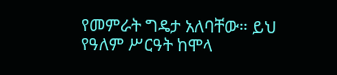የመምራት ግዴታ አለባቸው። ይህ የዓለም ሥርዓት ከሞላ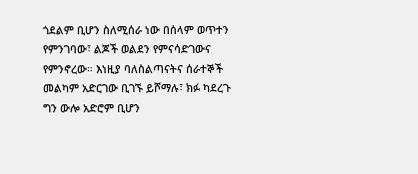ጎደልም ቢሆን ስለሚሰራ ነው በሰላም ወጥተን የምንገባው፣ ልጆች ወልደን የምናሳድገውና የምንኖረው። እነዚያ ባለስልጣናትና ሰራተኞች መልካም አድርገው ቢገኙ ይሾማሉ፣ ክፉ ካደረጉ ግን ውሎ አድሮም ቢሆን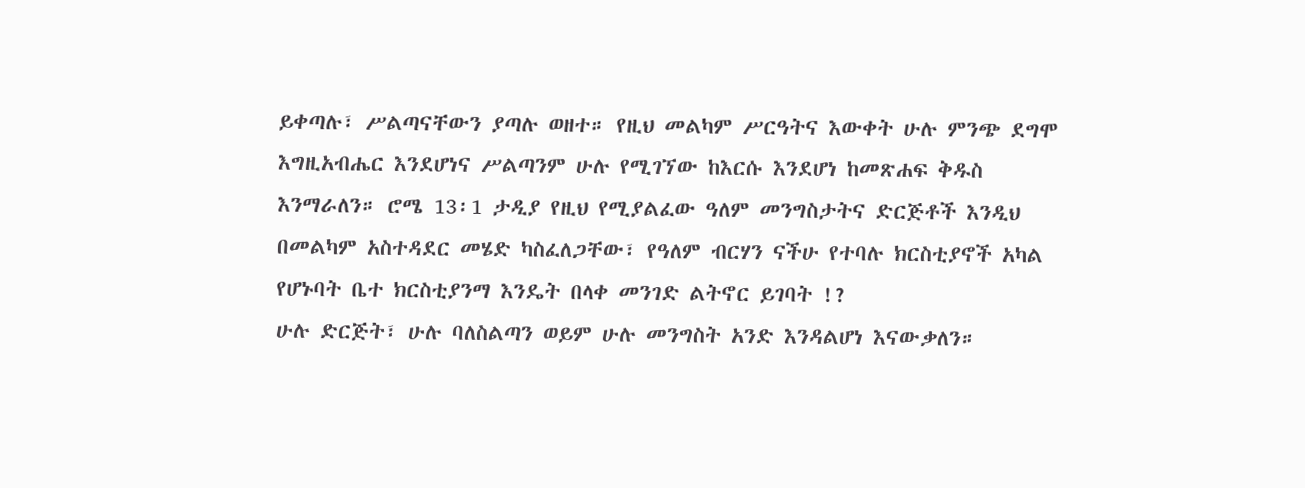ይቀጣሉ፣ ሥልጣናቸውን ያጣሉ ወዘተ። የዚህ መልካም ሥርዓትና እውቀት ሁሉ ምንጭ ደግሞ እግዚአብሔር እንደሆነና ሥልጣንም ሁሉ የሚገኘው ከእርሱ እንደሆነ ከመጽሐፍ ቅዱስ እንማራለን። ሮሜ 13፡1 ታዲያ የዚህ የሚያልፈው ዓለም መንግስታትና ድርጅቶች እንዲህ በመልካም አስተዳደር መሄድ ካስፈለጋቸው፣ የዓለም ብርሃን ናችሁ የተባሉ ክርስቲያኖች አካል የሆኑባት ቤተ ክርስቲያንማ እንዴት በላቀ መንገድ ልትኖር ይገባት !?
ሁሉ ድርጅት፣ ሁሉ ባለስልጣን ወይም ሁሉ መንግስት አንድ እንዳልሆነ እናውቃለን።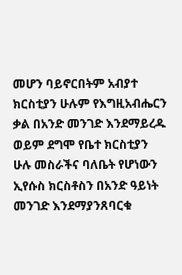መሆን ባይኖርበትም አብያተ ክርስቲያን ሁሉም የእግዚአብሔርን ቃል በአንድ መንገድ እንደማይረዱ ወይም ደግሞ የቤተ ክርስቲያን ሁሉ መስራችና ባለቤት የሆነውን ኢየሱስ ክርስቶስን በአንድ ዓይነት መንገድ እንደማያንጸባርቁ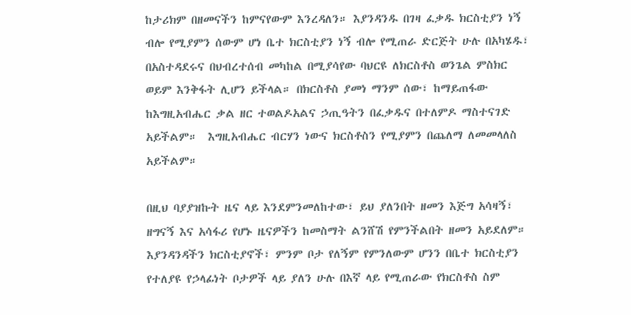ከታሪክም በዘመናችን ከምናየውም እንረዳለን። እያንዳንዱ በገዛ ፈቃዱ ክርስቲያን ነኝ ብሎ የሚያምን ሰውም ሆነ ቤተ ክርስቲያን ነኝ ብሎ የሚጠራ ድርጅት ሁሉ በአካሄዱ፣ በአስተዳደሩና በህብረተሰብ መካከል በሚያሳየው ባህርዩ ለክርስቶስ ወንጌል ምስክር ወይም እንቅፋት ሊሆን ይችላል። በክርስቶስ ያመነ ማንም ሰው፣ ከማይጠፋው ከእግዚአብሔር ቃል ዘር ተወልዶአልና ኃጢዓትን በፈቃዱና በተለምዶ ማስተናገድ አይችልም።  እግዚአብሔር ብርሃን ነውና ክርስቶስን የሚያምን በጨለማ ለመመላለስ አይችልም።

በዚህ ባያያዝኩት ዜና ላይ እንደምንመለከተው፣ ይህ ያለንበት ዘመን እጅግ አሳዛኝ፣ ዘግናኝ እና አሳፋሪ የሆኑ ዜናዎችን ከመስማት ልንሸሽ የምንችልበት ዘመን አይደለም። እያንዳንዳችን ክርስቲያኖች፣ ምንም ቦታ የለኝም የምንለውም ሆንን በቤተ ክርስቲያን የተለያዩ የኃላፊነት ቦታዎች ላይ ያለን ሁሉ በእኛ ላይ የሚጠራው የክርስቶስ ስም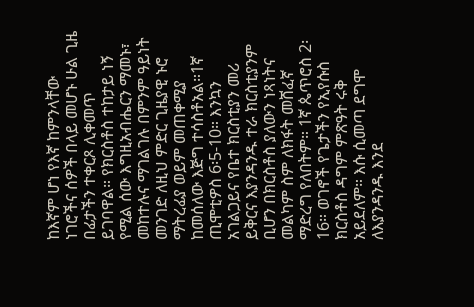ከእኛም ሆነ የእኛ ከምንላቸው ነገሮችና ሰዎች በላይ መሆኑ ሁል ጊዜ በፊታችን ተቀርጾ ሊቀመጥ ይገባዋል። የክርስቶስ ተከታይ ነኝ የሚል ሰው እግዚአብሔርን ማመኑ፣ መከተሉና ማገልገሉ በምንም ዓይነት መንገድ ለዚህ ምድር ጊዜያዊ ኑሮ ማትረፊያ ወይም መጠቀሚያ ከመሰለው እጅግ ተሳስቶአል።1ኛ ጢሞቲዎስ 6፡5-10። እንኳን  አገልጋይና የቤተ ክርስቲያን መሪ ይቅርና እያንዳንዱ ተራ ክርስቲያንም ቢሆን በክርስቶስ ያለውን ነጻነትና መልካም ስም ለክፋት መሸፈኛ ማድረግ የለበትም። 1ኛ ጴጥሮስ 2፡16። ወገኖች የጌታችን የኢየሱስ ክርስቶስ ዳግም ምጽዓት ሩቅ አይደለም። እሱ ሲመጣ ደግሞ ለእያንዳንዱ እንደ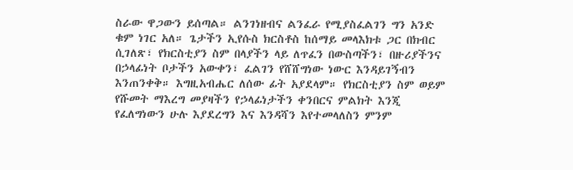ስራው ዋጋውን ይሰጣል። ልንገነዘብና ልንፈራ የሚያስፈልገን ግን አንድ ቁም ነገር አለ። ጌታችን ኢየሱስ ክርስቶስ ከሰማይ መላእክቱ ጋር በክብር ሲገለጽ፣ የክርስቲያን ስም በላያችን ላይ ለጥፈን በውስጣችን፣ በዙሪያችንና በኃላፊነት ቦታችን አውቀን፣ ፈልገን የሸሸግነው ነውር እንዳይገኝብን እንጠንቀቅ። እግዚአብሔር ለሰው ፊት አያደላም። የክርስቲያን ስም ወይም የሹመት ማእረግ መያዛችን የኃላፊነታችን ቀንበርና ምልክት እንጂ የፈለግነውን ሁሉ እያደረግን እና እንዳሻን እየተመላለስን ምንም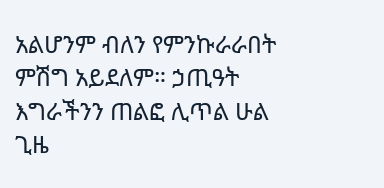አልሆንም ብለን የምንኩራራበት ምሽግ አይደለም። ኃጢዓት እግራችንን ጠልፎ ሊጥል ሁል ጊዜ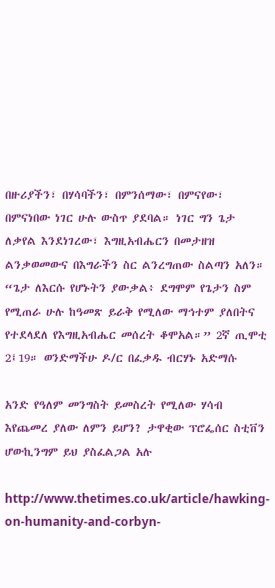በዙሪያችን፣ በሃሳባችን፣ በምንሰማው፣ በምናየው፣ በምናነበው ነገር ሁሉ ውስጥ ያደባል። ነገር ግን ጌታ ለቃየል እንደነገረው፣ እግዚአብሔርን በመታዘዝ ልንቃወመውና በእግራችን ስር ልንረግጠው ስልጣን አለን።  “ጌታ ለእርሱ የሆኑትን ያውቃል፥ ደግሞም የጌታን ስም የሚጠራ ሁሉ ከዓመጽ ይራቅ የሚለው ማኅተም ያለበትና የተደላደለ የእግዚአብሔር መሰረት ቆሞአል።” 2ኛ ጢሞቲ 2፤19። ወንድማችሁ ዶ/ር በፈቃዱ ብርሃኑ አድማሱ

አንድ የዓለም መንግስት ይመስረት የሚለው ሃሳብ እየጨመረ ያለው ለምን ይሆን? ታዋቂው ፕሮፌሰር ስቲቨን ሆውኪንግም ይህ ያስፈልጋል አሉ

http://www.thetimes.co.uk/article/hawking-on-humanity-and-corbyn-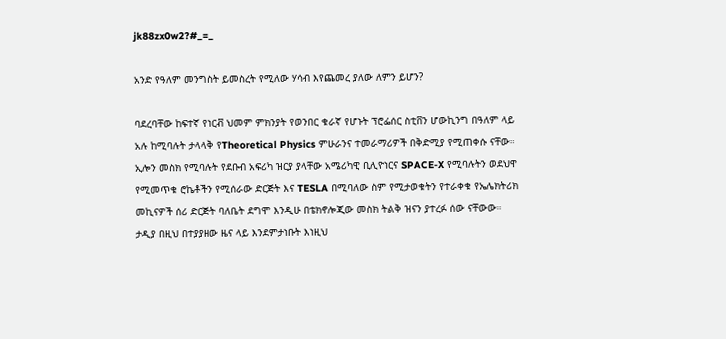jk88zx0w2?#_=_

አንድ የዓለም መንግስት ይመስረት የሚለው ሃሳብ እየጨመረ ያለው ለምን ይሆን?

ባደረባቸው ከፍተኛ የነርቭ ህመም ምክንያት የወንበር ቁራኛ የሆኑት ፕሮፌሰር ስቲቨን ሆውኪንግ በዓለም ላይ አሉ ከሚባሉት ታላላቅ የTheoretical Physics ምሁራንና ተመራማሪዎች በቅድሚያ የሚጠቀሱ ናቸው። ኢሎን መስክ የሚባሉት የደቡብ አፍሪካ ዝርያ ያላቸው አሜሪካዊ ቢሊዮነርና SPACE-X የሚባሉትን ወደህዋ የሚመጥቁ ሮኬቶችን የሚሰራው ድርጅት እና TESLA በሚባለው ስም የሚታወቁትን የተራቀቁ የኤሌክትሪክ መኪናዎች ሰሪ ድርጅት ባለቤት ደግሞ እንዲሁ በቴክኖሎጂው መስክ ትልቅ ዝናን ያተረፉ ሰው ናቸውው። ታዲያ በዚህ በተያያዘው ዜና ላይ እንደምታነቡት እነዚህ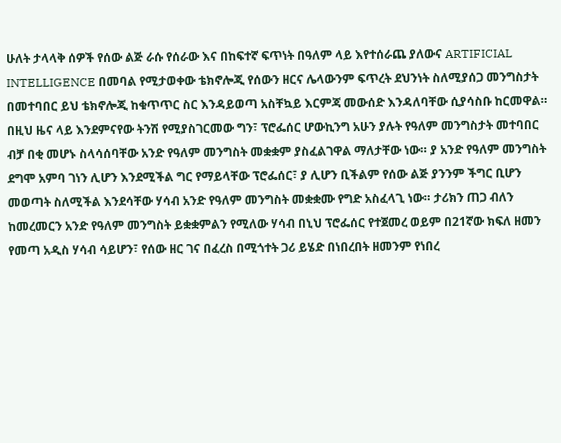ሁለት ታላላቅ ሰዎች የሰው ልጅ ራሱ የሰራው እና በከፍተኛ ፍጥነት በዓለም ላይ እየተሰራጨ ያለውና ARTIFICIAL INTELLIGENCE በመባል የሚታወቀው ቴክኖሎጂ የሰውን ዘርና ሌላውንም ፍጥረት ደህንነት ስለሚያሰጋ መንግስታት በመተባበር ይህ ቴክኖሎጂ ከቁጥጥር ስር እንዳይወጣ አስቸኳይ እርምጃ መውሰድ እንዳለባቸው ሲያሳስቡ ከርመዋል። በዚህ ዜና ላይ እንደምናየው ትንሽ የሚያስገርመው ግን፣ ፕሮፌሰር ሆውኪንግ አሁን ያሉት የዓለም መንግስታት መተባበር ብቻ በቂ መሆኑ ስላሳሰባቸው አንድ የዓለም መንግስት መቋቋም ያስፈልገዋል ማለታቸው ነው። ያ አንድ የዓለም መንግስት ደግሞ አምባ ገነን ሊሆን እንደሚችል ግር የማይላቸው ፕሮፌሰር፣ ያ ሊሆን ቢችልም የሰው ልጅ ያንንም ችግር ቢሆን መወጣት ስለሚችል እንደሳቸው ሃሳብ አንድ የዓለም መንግስት መቋቋሙ የግድ አስፈላጊ ነው። ታሪክን ጠጋ ብለን ከመረመርን አንድ የዓለም መንግስት ይቋቋምልን የሚለው ሃሳብ በኒህ ፕሮፌሰር የተጀመረ ወይም በ21ኛው ክፍለ ዘመን የመጣ አዲስ ሃሳብ ሳይሆን፣ የሰው ዘር ገና በፈረስ በሚጎተት ጋሪ ይሄድ በነበረበት ዘመንም የነበረ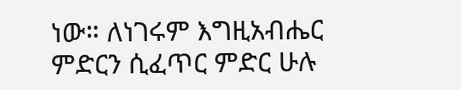ነው። ለነገሩም እግዚአብሔር ምድርን ሲፈጥር ምድር ሁሉ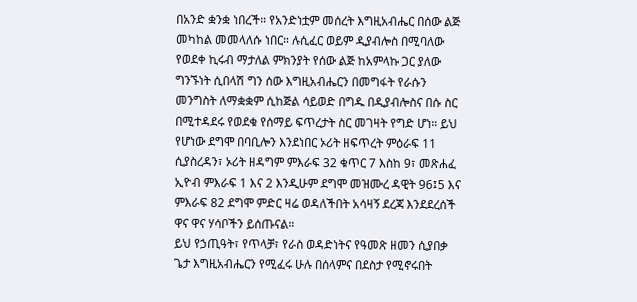በአንድ ቋንቋ ነበረች። የአንድነቷም መሰረት እግዚአብሔር በሰው ልጅ መካከል መመላለሱ ነበር። ሉሲፈር ወይም ዲያብሎስ በሚባለው የወደቀ ኪሩብ ማታለል ምክንያት የሰው ልጅ ከአምላኩ ጋር ያለው ግንኙነት ሲበላሽ ግን ሰው እግዚአብሔርን በመግፋት የራሱን መንግስት ለማቋቋም ሲከጅል ሳይወድ በግዱ በዲያብሎስና በሱ ስር በሚተዳደሩ የወደቁ የሰማይ ፍጥረታት ስር መገዛት የግድ ሆነ። ይህ የሆነው ደግሞ በባቢሎን እንደነበር ኦሪት ዘፍጥረት ምዕራፍ 11 ሲያስረዳን፣ ኦሪት ዘዳግም ምእራፍ 32 ቁጥር 7 እስከ 9፣ መጽሐፈ ኢዮብ ምእራፍ 1 እና 2 እንዲሁም ደግሞ መዝሙረ ዳዊት 96፤5 እና ምእራፍ 82 ደግሞ ምድር ዛሬ ወዳለችበት አሳዛኝ ደረጃ እንደደረሰች ዋና ዋና ሃሳቦችን ይሰጡናል።
ይህ የኃጢዓት፣ የጥላቻ፣ የራስ ወዳድነትና የዓመጽ ዘመን ሲያበቃ ጌታ እግዚአብሔርን የሚፈሩ ሁሉ በሰላምና በደስታ የሚኖሩበት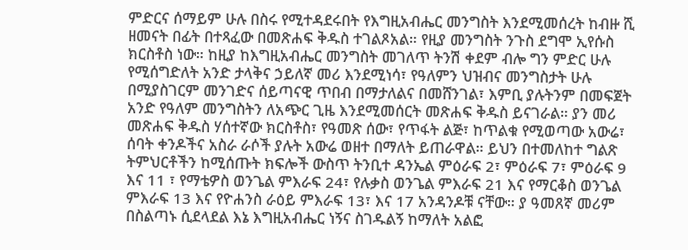ምድርና ሰማይም ሁሉ በስሩ የሚተዳደሩበት የእግዚአብሔር መንግስት እንደሚመሰረት ከብዙ ሺ ዘመናት በፊት በተጻፈው በመጽሐፍ ቅዱስ ተገልጾአል። የዚያ መንግስት ንጉስ ደግሞ ኢየሱስ ክርስቶስ ነው። ከዚያ ከእግዚአብሔር መንግስት መገለጥ ትንሽ ቀደም ብሎ ግን ምድር ሁሉ የሚሰግድለት አንድ ታላቅና ኃይለኛ መሪ እንደሚነሳ፣ የዓለምን ህዝብና መንግስታት ሁሉ በሚያስገርም መንገድና ሰይጣናዊ ጥበብ በማታለልና በመሸንገል፣ እምቢ ያሉትንም በመፍጀት አንድ የዓለም መንግስትን ለአጭር ጊዜ እንደሚመሰርት መጽሐፍ ቅዱስ ይናገራል። ያን መሪ መጽሐፍ ቅዱስ ሃሰተኛው ክርስቶስ፣ የዓመጽ ሰው፣ የጥፋት ልጅ፣ ከጥልቁ የሚወጣው አውሬ፣ ሰባት ቀንዶችና አስራ ራሶች ያሉት አውሬ ወዘተ በማለት ይጠራዋል። ይህን በተመለከተ ግልጽ ትምህርቶችን ከሚሰጡት ክፍሎች ውስጥ ትንቢተ ዳንኤል ምዕራፍ 2፣ ምዕራፍ 7፣ ምዕራፍ 9 እና 11 ፣ የማቴዎስ ወንጌል ምእራፍ 24፣ የሉቃስ ወንጌል ምእራፍ 21 እና የማርቆስ ወንጌል ምእራፍ 13 እና የዮሐንስ ራዕይ ምእራፍ 13፣ እና 17 አንዳንዶቹ ናቸው። ያ ዓመጸኛ መሪም በስልጣኑ ሲደላደል እኔ እግዚአብሔር ነኝና ስገዱልኝ ከማለት አልፎ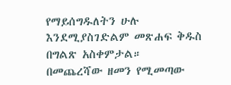የማይሰግዱለትን ሁሉ እንደሚያስገድልም መጽሐፍ ቅዱስ በግልጽ አስቀምታል።
በመጨረሻው ዘመን የሚመጣው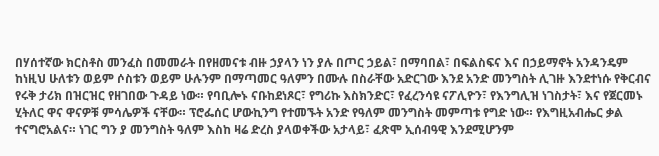በሃሰተኛው ክርስቶስ መንፈስ በመመራት በየዘመናቱ ብዙ ኃያላን ነን ያሉ በጦር ኃይል፣ በማባበል፣ በፍልስፍና እና በኃይማኖት አንዳንዴም ከነዚህ ሁለቱን ወይም ሶስቱን ወይም ሁሉንም በማጣመር ዓለምን በሙሉ በስራቸው አድርገው እንደ አንድ መንግስት ሊገዙ እንደተነሱ የቅርብና የሩቅ ታሪክ በዝርዝር የዘገበው ጉዳይ ነው። የባቢሎኑ ናቡከደነጾር፣ የግሪኩ እስክንድር፣ የፈረንሳዩ ናፖሊዮን፣ የእንግሊዝ ነገስታት፣ እና የጀርመኑ ሂትለር ዋና ዋናዎቹ ምሳሌዎች ናቸው። ፕሮፌሰር ሆውኪንግ የተመኙት አንድ የዓለም መንግስት መምጣቱ የግድ ነው። የእግዚአብሔር ቃል ተናግሮአልና። ነገር ግን ያ መንግስት ዓለም እስከ ዛሬ ድረስ ያላወቀችው አታላይ፣ ፈጽሞ ኢሰብዓዊ እንደሚሆንም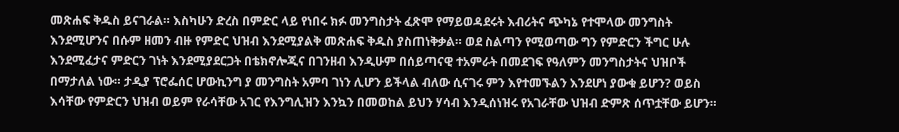መጽሐፍ ቅዱስ ይናገራል። እስካሁን ድረስ በምድር ላይ የነበሩ ክፉ መንግስታት ፈጽሞ የማይወዳደሩት እብሪትና ጭካኔ የተሞላው መንግስት እንደሚሆንና በሱም ዘመን ብዙ የምድር ህዝብ እንደሚያልቅ መጽሐፍ ቅዱስ ያስጠነቅቃል። ወደ ስልጣን የሚወጣው ግን የምድርን ችግር ሁሉ እንደሚፈታና ምድርን ገነት እንደሚያደርጋት በቴክኖሎጂና በገንዘብ እንዲሁም በሰይጣናዊ ተአምራት በመደገፍ የዓለምን መንግስታትና ህዝቦች በማታለል ነው። ታዲያ ፕሮፌሰር ሆውኪንግ ያ መንግስት አምባ ገነን ሊሆን ይችላል ብለው ሲናገሩ ምን እየተመኙልን እንደሆነ ያውቁ ይሆን? ወይስ እሳቸው የምድርን ህዝብ ወይም የራሳቸው አገር የእንግሊዝን እንኳን በመወከል ይህን ሃሳብ እንዲሰነዝሩ የአገራቸው ህዝብ ድምጽ ሰጥቷቸው ይሆን።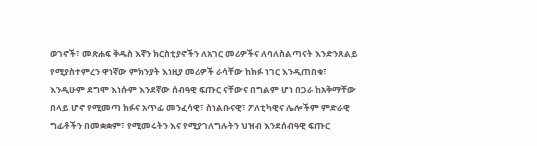ወገኖች፣ መጽሐፍ ቅዱስ እኛን ክርስቲያኖችን ለአገር መሪዎችና ለባለስልጣናት እንድንጸልይ የሚያስተምረን ዋነኛው ምክንያት እነዚያ መሪዎች ራሳቸው ከክፉ ነገር እንዲጠበቁ፣ እንዲሁም ደግሞ እነሱም እንደኛው ሰብዓዊ ፍጡር ናቸውና በግልም ሆነ በጋራ ከአቅማቸው በላይ ሆኖ የሚመጣ ክፉና አጥፊ መንፈሳዊ፣ ስነልቡናዊ፣ ፖለቲካዊና ሌሎችም ምድራዊ ግፊቶችን በመቋቋም፣ የሚመሩትን እና የሚያገለግሉትን ህዝብ እንደሰብዓዊ ፍጡር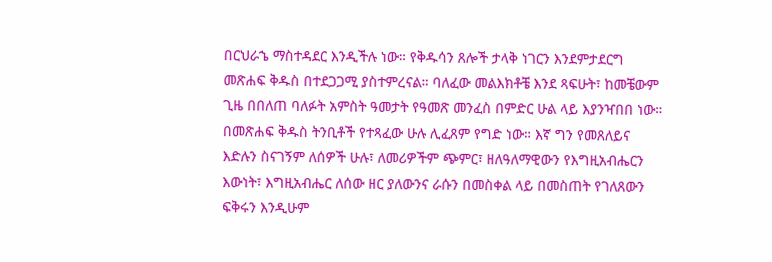በርህራኄ ማስተዳደር እንዲችሉ ነው። የቅዱሳን ጸሎች ታላቅ ነገርን እንደምታደርግ መጽሐፍ ቅዱስ በተደጋጋሚ ያስተምረናል። ባለፈው መልእክቶቼ እንደ ጻፍሁት፣ ከመቼውም ጊዜ በበለጠ ባለፉት አምስት ዓመታት የዓመጽ መንፈስ በምድር ሁል ላይ እያንዣበበ ነው። በመጽሐፍ ቅዱስ ትንቢቶች የተጻፈው ሁሉ ሊፈጸም የግድ ነው። እኛ ግን የመጸለይና እድሉን ስናገኝም ለሰዎች ሁሉ፣ ለመሪዎችም ጭምር፣ ዘለዓለማዊውን የእግዚአብሔርን እውነት፣ እግዚአብሔር ለሰው ዘር ያለውንና ራሱን በመስቀል ላይ በመስጠት የገለጸውን ፍቅሩን እንዲሁም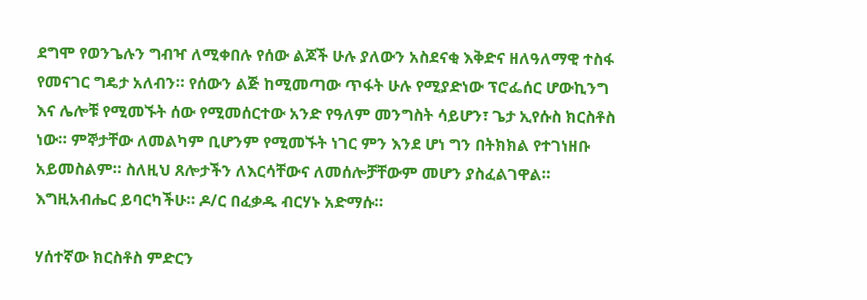ደግሞ የወንጌሉን ግብዣ ለሚቀበሉ የሰው ልጆች ሁሉ ያለውን አስደናቂ እቅድና ዘለዓለማዊ ተስፋ የመናገር ግዴታ አለብን። የሰውን ልጅ ከሚመጣው ጥፋት ሁሉ የሚያድነው ፕሮፌሰር ሆውኪንግ እና ሌሎቹ የሚመኙት ሰው የሚመሰርተው አንድ የዓለም መንግስት ሳይሆን፣ ጌታ ኢየሱስ ክርስቶስ ነው። ምኞታቸው ለመልካም ቢሆንም የሚመኙት ነገር ምን እንደ ሆነ ግን በትክክል የተገነዘቡ አይመስልም። ስለዚህ ጸሎታችን ለእርሳቸውና ለመሰሎቻቸውም መሆን ያስፈልገዋል። እግዚአብሔር ይባርካችሁ። ዶ/ር በፈቃዱ ብርሃኑ አድማሱ።

ሃሰተኛው ክርስቶስ ምድርን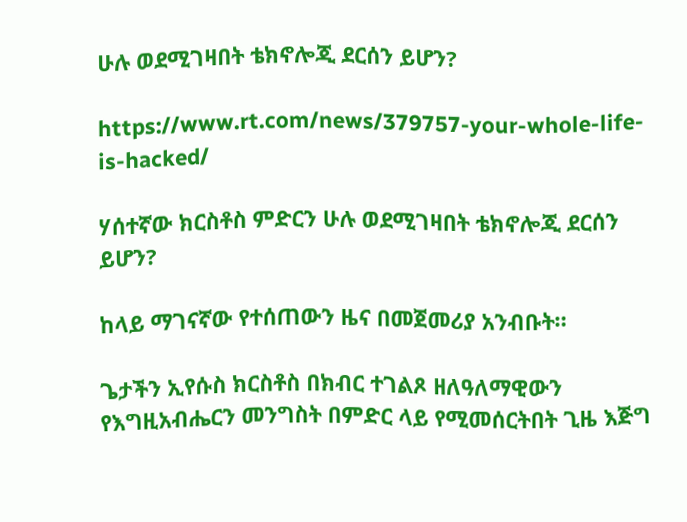ሁሉ ወደሚገዛበት ቴክኖሎጂ ደርሰን ይሆን?

https://www.rt.com/news/379757-your-whole-life-is-hacked/

ሃሰተኛው ክርስቶስ ምድርን ሁሉ ወደሚገዛበት ቴክኖሎጂ ደርሰን ይሆን?

ከላይ ማገናኛው የተሰጠውን ዜና በመጀመሪያ አንብቡት።

ጌታችን ኢየሱስ ክርስቶስ በክብር ተገልጾ ዘለዓለማዊውን የእግዚአብሔርን መንግስት በምድር ላይ የሚመሰርትበት ጊዜ እጅግ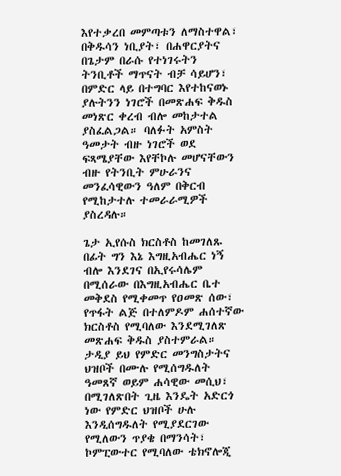እየተቃረበ መምጣቱን ለማስተዋል፣ በቅዱሳን ነቢያት፣ በሐዋርያትና በጌታም በራሱ የተነገሩትን ትንቢቶች ማጥናት ብቻ ሳይሆን፣ በምድር ላይ በተግባር እየተከናወኑ ያሉትንን ነገሮች በመጽሐፍ ቅዱስ መነጽር ቀረብ ብሎ መከታተል ያስፈልጋል። ባለፉት አምስት ዓመታት ብዙ ነገሮች ወደ ፍጻሜያቸው እየቸኮሉ መሆናቸውን ብዙ የትንቢት ምሁራንና መንፈሳዊውን ዓለም በቅርብ የሚከታተሉ ተመራራሚዎች ያስረዳሉ።

ጌታ ኢየሱስ ክርስቶስ ከመገለጹ በፊት ግን እኔ እግዚአብሔር ነኝ ብሎ እንደገና በኢየሩሳሌም በሚሰራው በእግዚአብሔር ቤተ መቅደስ የሚቀመጥ የዐመጽ ሰው፣ የጥፋት ልጅ በተለምዶም ሐሰተኛው ክርስቶስ የሚባለው እንደሚገለጽ መጽሐፍ ቅዱስ ያስተምራል። ታዲያ ይህ የምድር መንግስታትና ህዝቦች በሙሉ የሚሰግዱለት ዓመጸኛ ወይም ሐሳዊው መሲህ፣ በሚገለጽበት ጊዜ እንዴት አድርጎ ነው የምድር ህዝቦች ሁሉ እንዲሰግዱለት የሚያደርገው የሚለውን ጥያቄ በማንሳት፣ ኮምፒውተር የሚባለው ቴክኖሎጂ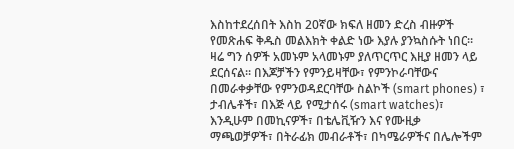እስከተደረሰበት እስከ 20ኛው ክፍለ ዘመን ድረስ ብዙዎች  የመጽሐፍ ቅዱስ መልእክት ቀልድ ነው እያሉ ያንኳስሱት ነበር። ዛሬ ግን ሰዎች አመኑም አላመኑም ያለጥርጥር እዚያ ዘመን ላይ ደርሰናል። በእጆቻችን የምንይዛቸው፣ የምንኮራባቸውና በመራቀቃቸው የምንወዳደርባቸው ስልኮች (smart phones) ፣ ታብሌቶች፣ በእጅ ላይ የሚታሰሩ (smart watches)፣ እንዲሁም በመኪናዎች፣ በቴሌቪዥን እና የሙዚቃ ማጫወቻዎች፣ በትራፊክ መብራቶች፣ በካሜራዎችና በሌሎችም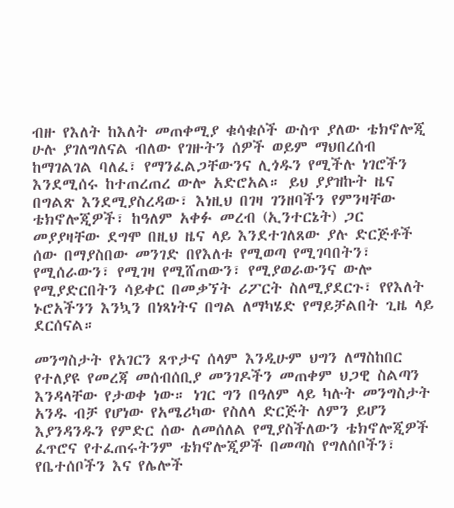ብዙ የእለት ከእለት መጠቀሚያ ቁሳቁሶች ውስጥ ያለው ቴክኖሎጂ ሁሉ ያገለግለናል ብለው የገዙትን ሰዎች ወይም ማህበረሰብ ከማገልገል ባለፈ፣ የማንፈልጋቸውንና ሊጎዱን የሚችሉ ነገሮችን እንደሚሰሩ ከተጠረጠረ ውሎ አድሮአል። ይህ ያያዝኩት ዜና በግልጽ እንደሚያስረዳው፣ እነዚህ በገዛ ገንዘባችን የምንዛቸው ቴክኖሎጂዎች፣ ከዓለም አቀፉ መረብ (ኢንተርኔት) ጋር መያያዛቸው ደግሞ በዚህ ዜና ላይ እንደተገለጸው ያሉ ድርጅቶች ሰው በማያስበው መንገድ በየእለቱ የሚወጣ የሚገባበትን፣ የሚሰራውን፣ የሚገዛ የሚሸጠውን፣ የሚያወራውንና ውሎ የሚያድርበትን ሳይቀር በመቃኘት ሪፖርት ስለሚያደርጉ፣ የየእለት ኑሮአችንን እንኳን በነጻነትና በግል ለማካሄድ የማይቻልበት ጊዜ ላይ ደርሰናል።

መንግስታት የአገርን ጸጥታና ሰላም እንዲሁም ህግን ለማስከበር የተለያዩ የመረጃ መሰብሰቢያ መንገዶችን መጠቀም ህጋዊ ስልጣን እንዳላቸው የታወቀ ነው። ነገር ግን በዓለም ላይ ካሉት መንግስታት አንዱ ብቻ የሆነው የአሜሪካው የስለላ ድርጅት ለምን ይሆን እያንዳንዱን የምድር ሰው ለመሰለል የሚያስችለውን ቴክኖሎጂዎች ፈጥሮና የተፈጠሩትንም ቴክኖሎጂዎች በመጣስ የግለሰቦችን፣ የቤተሰቦችን እና የሌሎች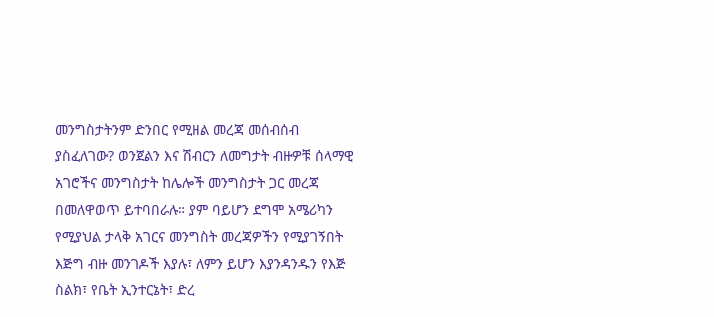መንግስታትንም ድንበር የሚዘል መረጃ መሰብሰብ ያስፈለገው? ወንጀልን እና ሽብርን ለመግታት ብዙዎቹ ሰላማዊ አገሮችና መንግስታት ከሌሎች መንግስታት ጋር መረጃ በመለዋወጥ ይተባበራሉ። ያም ባይሆን ደግሞ አሜሪካን የሚያህል ታላቅ አገርና መንግስት መረጃዎችን የሚያገኝበት እጅግ ብዙ መንገዶች እያሉ፣ ለምን ይሆን እያንዳንዱን የእጅ ስልክ፣ የቤት ኢንተርኔት፣ ድረ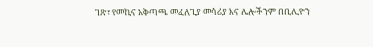ገጽ፣ የመኪና አቅጣጫ መፈለጊያ መሳሪያ እና ሌሎችንም በቢሊዮን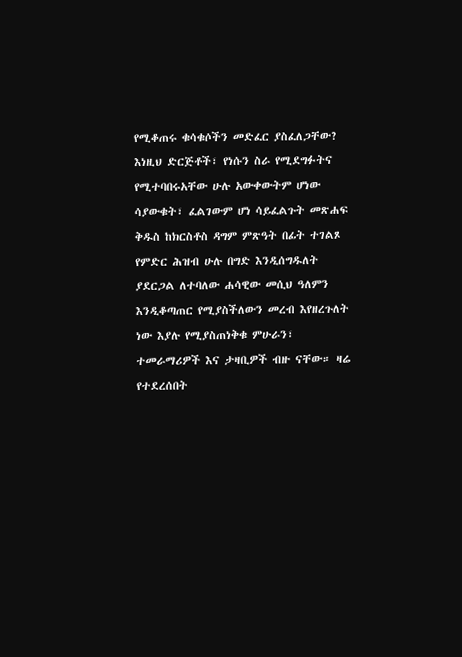የሚቆጠሩ ቁሳቁሶችን መድፈር ያስፈለጋቸው? እነዚህ ድርጅቶች፣ የነሱን ስራ የሚደግፉትና የሚተባበሩአቸው ሁሉ አውቀውትም ሆነው ሳያውቁት፣ ፈልገውም ሆነ ሳይፈልጉት መጽሐፍ ቅዱስ ከክርስቶስ ዳግም ምጽዓት በፊት ተገልጾ የምድር ሕዝብ ሁሉ በግድ እንዲሰግዱለት ያደርጋል ለተባለው ሐሳዊው መሲህ ዓለምን እንዲቆጣጠር የሚያስችለውን መረብ እየዘረጉለት ነው እያሉ የሚያስጠነቅቁ ምሁራን፣ ተመራማሪዎች እና ታዛቢዎች ብዙ ናቸው። ዛሬ የተደረሰበት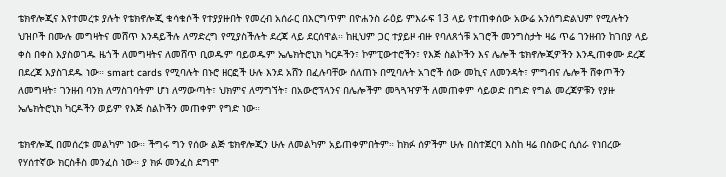ቴክኖሎጂና እየተመረቱ ያሉት የቴክኖሎጂ ቁሳቁሶች የተያያዙበት የመረብ አሰራር በእርግጥም በዮሐንስ ራዕይ ምእራፍ 13 ላይ የተጠቀሰው አውሬ አንሰግድልህም የሚሉትን ህዝቦች በሙሉ መግዛትና መሸጥ እንዳይችሉ ለማድረግ የሚያስችሉት ደረጃ ላይ ደርሰዋል። ከዚህም ጋር ተያይዞ ብዙ የባለጸጎቹ አገሮች መንግስታት ዛሬ ጥሬ ገንዘብን ከገበያ ላይ ቀስ በቀስ እያስወገዱ ዜጎች ለመግዛትና ለመሸጥ ቢወዱም ባይወዱም ኤሌክትሮኒክ ካርዶችን፣ ኮምፒውተሮችን፣ የእጅ ስልኮችን እና ሌሎች ቴክኖሎጂዎችን እንዲጠቀሙ ደረጃ በደረጃ እያስገደዱ ነው። smart cards የሚባሉት በኑሮ ዘርፎች ሁሉ እንደ አሸን በፈሉባቸው ሰለጠኑ በሚባሉት አገሮች ሰው መኪና ለመንዳት፣ ምግብና ሌሎች ሸቀጦችን ለመግዛት፣ ገንዘብ ባንክ ለማስገባትም ሆነ ለማውጣት፣ ህክምና ለማግኘት፣ በአውሮፕላንና በሌሎችም መጓጓዣዎች ለመጠቀም ሳይወድ በግድ የግል መረጃዎቹን የያዙ ኤሌክትሮኒክ ካርዶችን ወይም የእጅ ስልኮችን መጠቀም የግድ ነው።

ቴክኖሎጂ በመሰረቱ መልካም ነው። ችግሩ ግን የሰው ልጅ ቴክኖሎጂን ሁሉ ለመልካም አይጠቀምበትም። ከክፉ ሰዎችም ሁሉ በስተጀርባ እስከ ዛሬ በስውር ሲሰራ የነበረው የሃሰተኛው ክርስቶስ መንፈስ ነው። ያ ክፉ መንፈስ ደግሞ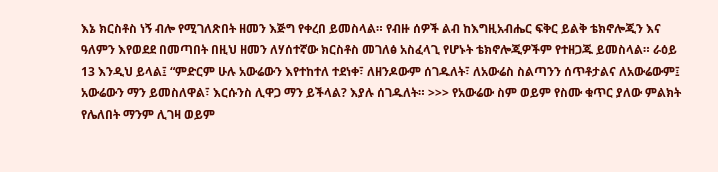እኔ ክርስቶስ ነኝ ብሎ የሚገለጽበት ዘመን እጅግ የቀረበ ይመስላል። የብዙ ሰዎች ልብ ከእግዚአብሔር ፍቅር ይልቅ ቴክኖሎጂን እና ዓለምን እየወደደ በመጣበት በዚህ ዘመን ለሃሰተኛው ክርስቶስ መገለፅ አስፈላጊ የሆኑት ቴክኖሎጂዎችም የተዘጋጁ ይመስላል። ራዕይ 13 እንዲህ ይላል፤ “ምድርም ሁሉ አውሬውን እየተከተለ ተደነቀ፣ ለዘንዶውም ሰገዱለት፣ ለአውሬስ ስልጣንን ሰጥቶታልና ለአውሬውም፤ አውሬውን ማን ይመስለዋል፣ እርሱንስ ሊዋጋ ማን ይችላል? እያሉ ሰገዱለት። >>> የአውሬው ስም ወይም የስሙ ቁጥር ያለው ምልክት የሌለበት ማንም ሊገዛ ወይም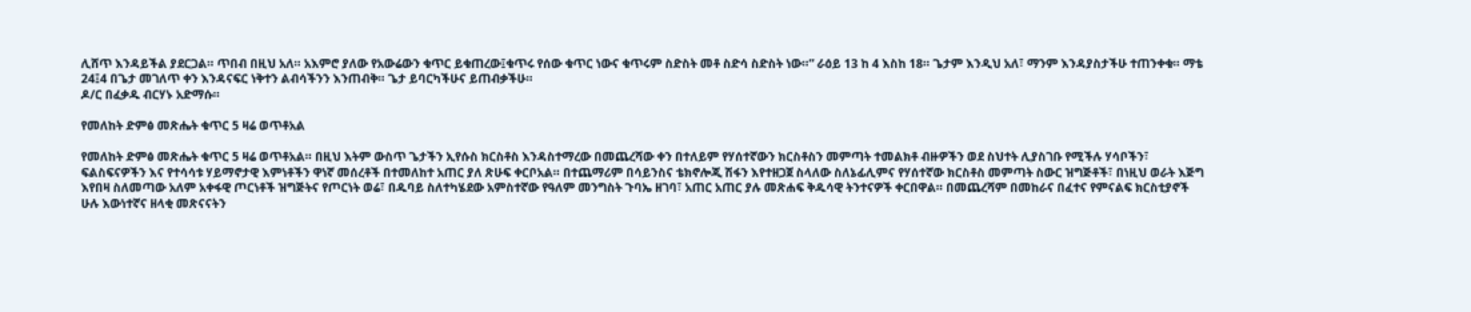ሊሸጥ እንዳይችል ያደርጋል። ጥበብ በዚህ አለ። አእምሮ ያለው የአውሬውን ቁጥር ይቁጠረው፤ቁጥሩ የሰው ቁጥር ነውና ቁጥሩም ስድስት መቶ ስድሳ ስድስት ነው።” ራዕይ 13 ከ 4 እስከ 18። ጌታም እንዲህ አለ፣ ማንም እንዳያስታችሁ ተጠንቀቁ። ማቴ 24፤4 በጌታ መገለጥ ቀን እንዳናፍር ነቅተን ልብሳችንን እንጠብቅ። ጌታ ይባርካችሁና ይጠብቃችሁ።
ዶ/ር በፈቃዱ ብርሃኑ አድማሱ።

የመለከት ድምፅ መጽሔት ቁጥር 5 ዛሬ ወጥቶአል

የመለከት ድምፅ መጽሔት ቁጥር 5 ዛሬ ወጥቶአል። በዚህ እትም ውስጥ ጌታችን ኢየሱስ ክርስቶስ እንዳስተማረው በመጨረሻው ቀን በተለይም የሃሰተኛውን ክርስቶስን መምጣት ተመልክቶ ብዙዎችን ወደ ስህተት ሊያስገቡ የሚችሉ ሃሳቦችን፣ ፍልስፍናዎችን እና የተሳሳቱ ሃይማኖታዊ እምነቶችን ዋነኛ መሰረቶች በተመለከተ አጠር ያለ ጽሁፍ ቀርቦአል። በተጨማሪም በሳይንስና ቴክኖሎጂ ሽፋን እየተዘጋጀ ስላለው ስለኔፊሊምና የሃሰተኛው ክርስቶስ መምጣት ስውር ዝግጅቶች፣ በነዚህ ወራት እጅግ እየበዛ ስለመጣው አለም አቀፋዊ ጦርነቶች ዝግጅትና የጦርነት ወሬ፣ በዱባይ ስለተካሄደው አምስተኛው የዓለም መንግስት ጉባኤ ዘገባ፣ አጠር አጠር ያሉ መጽሐፍ ቅዱሳዊ ትንተናዎች ቀርበዋል። በመጨረሻም በመከራና በፈተና የምናልፍ ክርስቲያኖች ሁሉ እውነተኛና ዘላቂ መጽናናትን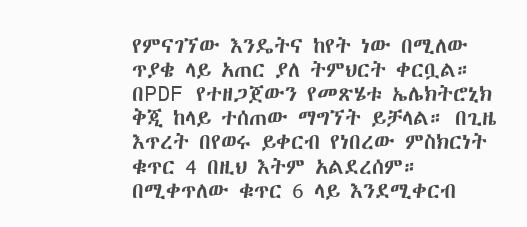የምናገኘው እንዴትና ከየት ነው በሚለው ጥያቄ ላይ አጠር ያለ ትምህርት ቀርቧል። በPDF የተዘጋጀውን የመጽሄቱ ኤሌክትሮኒክ ቅጂ ከላይ ተሰጠው ማግኘት ይቻላል። በጊዜ እጥረት በየወሩ ይቀርብ የነበረው ምስክርነት ቁጥር 4 በዚህ እትም አልደረሰም። በሚቀጥለው ቁጥር 6 ላይ እንደሚቀርብ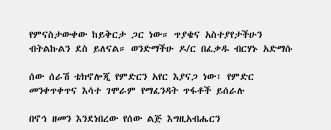የምናስታውቀው ከይቅርታ ጋር ነው። ጥያቄና አስተያየታችሁን ብትልኩልን ደስ ይለናል። ወንድማችሁ ዶ/ር በፈቃዱ ብርሃኑ አድማሱ

ሰው ሰራሽ ቴክኖሎጂ የምድርን አየር እያናጋ ነው፣ የምድር መንቀጥቀጥና እሳተ ገሞራም የማፈንዳት ጥፋቶች ይሰራሉ

በኖኅ ዘመን እንደነበረው የሰው ልጅ እግዚአብሔርን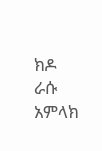ክዶ ራሱ አምላክ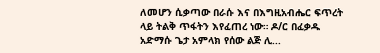ለመሆን ሲቃጣው በራሱ እና በእግዚአብሔር ፍጥረት ላይ ትልቅ ጥፋትን እየፈጠረ ነው። ዶ/ር በፈቃዱ አድማሱ ጌታ አምላክ የሰው ልጅ ሊ...